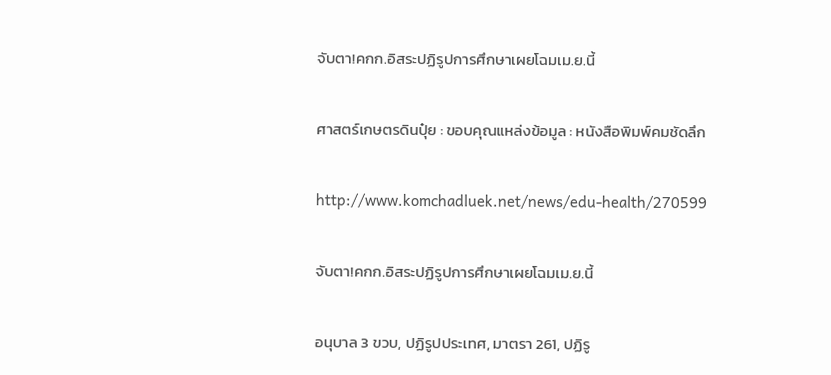จับตา!คกก.อิสระปฏิรูปการศึกษาเผยโฉมเม.ย.นี้

ศาสตร์เกษตรดินปุ๋ย : ขอบคุณแหล่งข้อมูล : หนังสือพิมพ์คมชัดลึก

http://www.komchadluek.net/news/edu-health/270599

จับตา!คกก.อิสระปฏิรูปการศึกษาเผยโฉมเม.ย.นี้

อนุบาล 3 ขวบ, ปฏิรูปประเทศ, มาตรา 261, ปฏิรู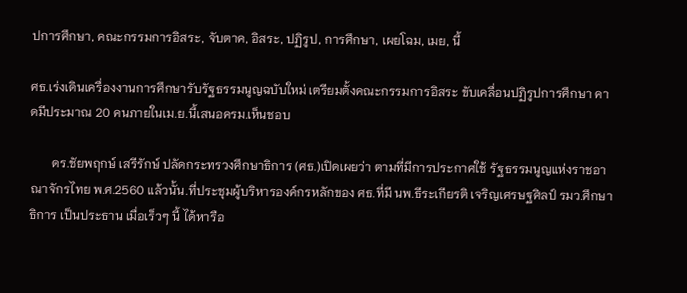ปการศึกษา, คณะกรรมการอิสระ, จับตาค, อิสระ, ปฏิรูป, การศึกษา, เผยโฉม, เมย, นี้

ศธ.เร่งเดินเครื่องงานการศึกษารับรัฐธรรมนูญฉบับใหม่ เตรียมตั้งคณะกรรมการอิสระ ขับเคลื่อนปฏิรูปการศึกษา คาดมีประมาณ 20 คนภายในเม.ย.นี้เสนอครม.เห็นชอบ

       ดร.ชัยพฤกษ์ เสรีรักษ์ ปลัดกระทรวงศึกษาธิการ (ศธ.)เปิดเผยว่า ตามที่มีการประกาศใช้ รัฐธรรมนูญแห่งราชอาณาจักรไทย พ.ศ.2560 แล้วนั้น.ที่ประชุมผู้บริหารองค์กรหลักของ ศธ.ที่มี นพ.ธีระเกียรติ เจริญเศรษฐศิลป์ รมว.ศึกษาธิการ เป็นประธาน เมื่อเร็วๆ นี้ ได้หารือ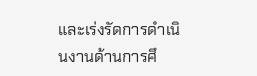และเร่งรัดการดำเนินงานด้านการศึ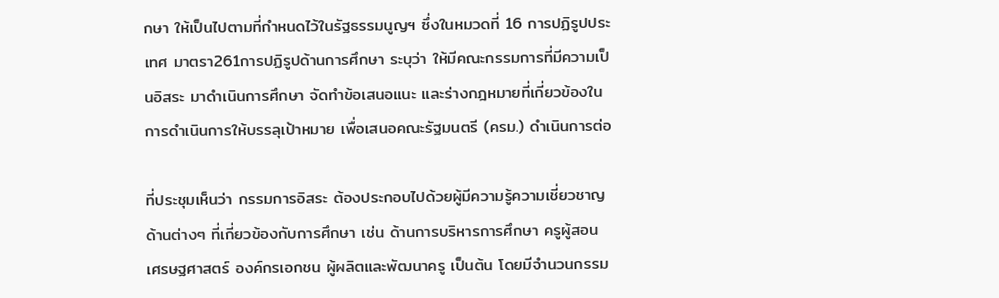กษา ให้เป็นไปตามที่กำหนดไว้ในรัฐธรรมนูญฯ ซึ่งในหมวดที่ 16 การปฏิรูปประเทศ มาตรา261การปฏิรูปด้านการศึกษา ระบุว่า ให้มีคณะกรรมการที่มีความเป็นอิสระ มาดำเนินการศึกษา จัดทำข้อเสนอแนะ และร่างกฎหมายที่เกี่ยวข้องในการดำเนินการให้บรรลุเป้าหมาย เพื่อเสนอคณะรัฐมนตรี (ครม.) ดำเนินการต่อ

ที่ประชุมเห็นว่า กรรมการอิสระ ต้องประกอบไปด้วยผู้มีความรู้ความเชี่ยวชาญด้านต่างๆ ที่เกี่ยวข้องกับการศึกษา เช่น ด้านการบริหารการศึกษา ครูผู้สอน เศรษฐศาสตร์ องค์กรเอกชน ผู้ผลิตและพัฒนาครู เป็นต้น โดยมีจำนวนกรรม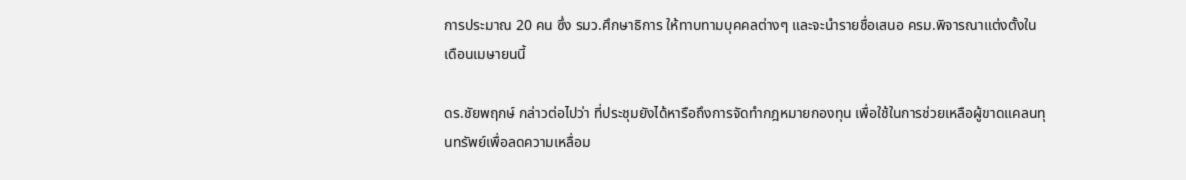การประมาณ 20 คน ซึ่ง รมว.ศึกษาธิการ ให้ทาบทามบุคคลต่างๆ และจะนำรายชื่อเสนอ ครม.พิจารณาแต่งตั้งในเดือนเมษายนนี้

ดร.ชัยพฤกษ์ กล่าวต่อไปว่า ที่ประชุมยังได้หารือถึงการจัดทำกฎหมายกองทุน เพื่อใช้ในการช่วยเหลือผู้ขาดแคลนทุนทรัพย์เพื่อลดความเหลื่อม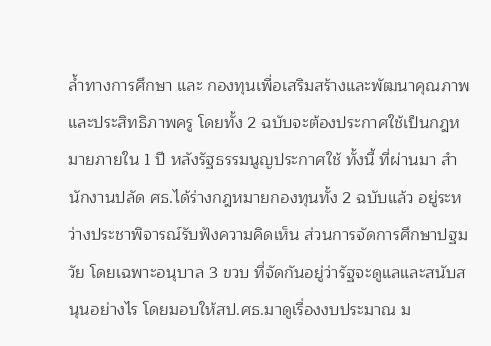ล้ำทางการศึกษา และ กองทุนเพื่อเสริมสร้างและพัฒนาคุณภาพและประสิทธิภาพครู โดยทั้ง 2 ฉบับจะต้องประกาศใช้เป็นกฎหมายภายใน 1 ปี หลังรัฐธรรมนูญประกาศใช้ ทั้งนี้ ที่ผ่านมา สำนักงานปลัด ศธ.ได้ร่างกฎหมายกองทุนทั้ง 2 ฉบับแล้ว อยู่ระหว่างประชาพิจารณ์รับฟังความคิดเห็น ส่วนการจัดการศึกษาปฐมวัย โดยเฉพาะอนุบาล 3 ขวบ ที่จัดกันอยู่ว่ารัฐจะดูแลและสนับสนุนอย่างไร โดยมอบให้สป.ศธ.มาดูเรื่องงบประมาณ ม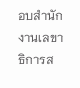อบสำนักงานเลขาธิการส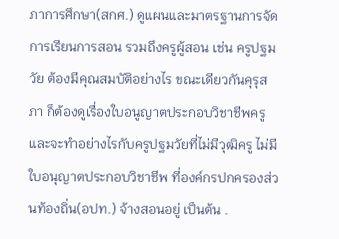ภาการศึกษา(สกศ.) ดูแผนและมาตรฐานการจัดการเรียนการสอน รวมถึงครูผู้สอน เช่น ครูปฐมวัย ต้องมีคุณสมบัติอย่างไร ขณะเดียวกันคุรุสภา ก็ต้องดูเรื่องใบอนูญาตประกอบวิชาชีพครู และจะทำอย่างไรกับครูปฐมวัยที่ไม่มีวุฒิครู ไม่มีใบอนุญาตประกอบวิชาชีพ ที่องค์กรปกครองส่วนท้องถิ่น(อปท.) จ้างสอนอยู่ เป็นต้น .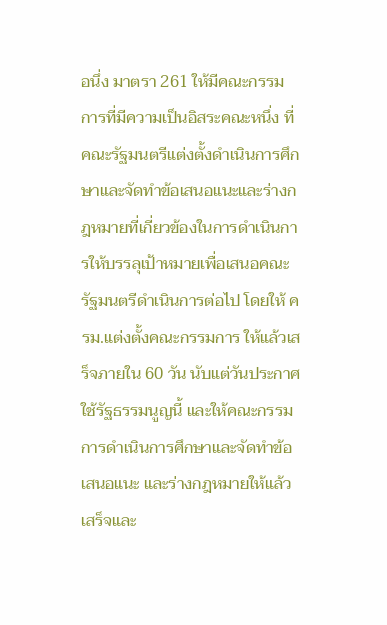อนึ่ง มาตรา 261 ให้มีคณะกรรมการที่มีความเป็นอิสระคณะหนึ่ง ที่คณะรัฐมนตรีแต่งตั้งดำเนินการศึกษาและจัดทำข้อเสนอแนะและร่างกฎหมายที่เกี่ยวข้องในการดำเนินการให้บรรลุเป้าหมายเพื่อเสนอคณะรัฐมนตรีดำเนินการต่อไป โดยให้ ครม.แต่งตั้งคณะกรรมการ ให้แล้วเสร็จภายใน 60 วัน นับแต่วันประกาศใช้รัฐธรรมนูญนี้ และให้คณะกรรมการดำเนินการศึกษาและจัดทำข้อเสนอแนะ และร่างกฎหมายให้แล้วเสร็จและ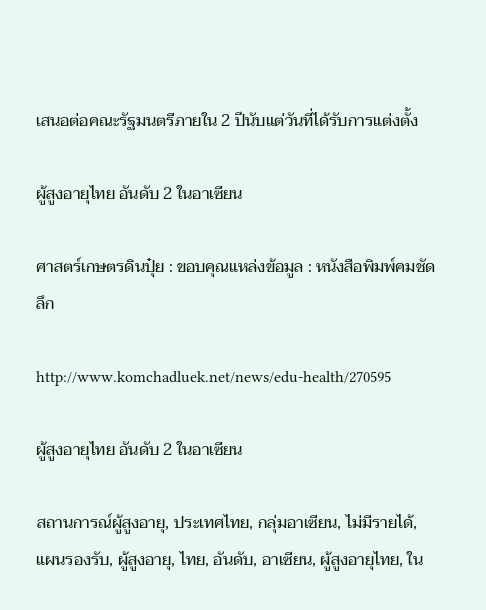เสนอต่อคณะรัฐมนตรีภายใน 2 ปีนับแต่วันที่ได้รับการแต่งตั้ง

ผู้สูงอายุไทย อันดับ 2 ในอาเซียน

ศาสตร์เกษตรดินปุ๋ย : ขอบคุณแหล่งข้อมูล : หนังสือพิมพ์คมชัดลึก

http://www.komchadluek.net/news/edu-health/270595

ผู้สูงอายุไทย อันดับ 2 ในอาเซียน

สถานการณ์ผู้สูงอายุ, ประเทศไทย, กลุ่มอาเซียน, ไม่มีรายได้, แผนรองรับ, ผู้สูงอายุ, ไทย, อันดับ, อาเซียน, ผู้สูงอายุไทย, ใน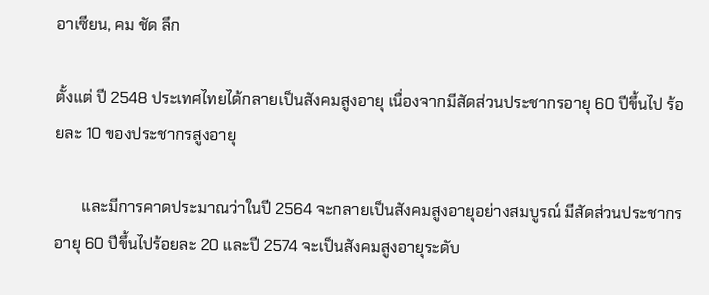อาเซียน, คม ชัด ลึก

ตั้งแต่ ปี 2548 ประเทศไทยได้กลายเป็นสังคมสูงอายุ เนื่องจากมีสัดส่วนประชากรอายุ 60 ปีขึ้นไป ร้อยละ 10 ของประชากรสูงอายุ

       และมีการคาดประมาณว่าในปี 2564 จะกลายเป็นสังคมสูงอายุอย่างสมบูรณ์ มีสัดส่วนประชากรอายุ 60 ปีขึ้นไปร้อยละ 20 และปี 2574 จะเป็นสังคมสูงอายุระดับ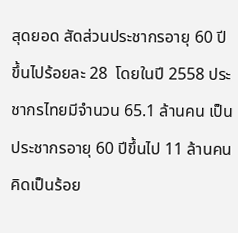สุดยอด สัดส่วนประชากรอายุ 60 ปีขึ้นไปร้อยละ 28  โดยในปี 2558 ประชากรไทยมีจำนวน 65.1 ล้านคน เป็นประชากรอายุ 60 ปีขึ้นไป 11 ล้านคน คิดเป็นร้อย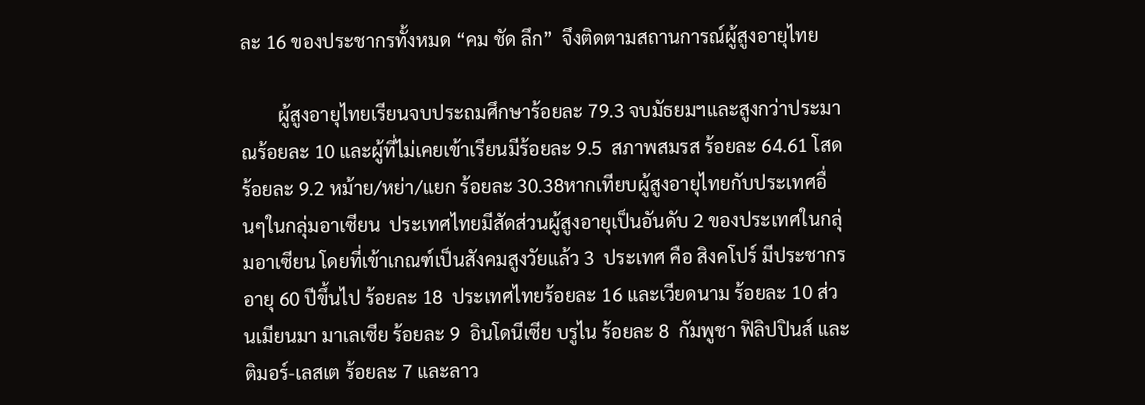ละ 16 ของประชากรทั้งหมด “คม ชัด ลึก”  จึงติดตามสถานการณ์ผู้สูงอายุไทย

        ผู้สูงอายุไทยเรียนจบประถมศึกษาร้อยละ 79.3 จบมัธยมฯและสูงกว่าประมาณร้อยละ 10 และผู้ที่ไม่เคยเข้าเรียนมีร้อยละ 9.5  สภาพสมรส ร้อยละ 64.61 โสด ร้อยละ 9.2 หม้าย/หย่า/แยก ร้อยละ 30.38หากเทียบผู้สูงอายุไทยกับประเทศอื่นๆในกลุ่มอาเซียน  ประเทศไทยมีสัดส่วนผู้สูงอายุเป็นอันดับ 2 ของประเทศในกลุ่มอาเซียน โดยที่เข้าเกณฑ์เป็นสังคมสูงวัยแล้ว 3  ประเทศ คือ สิงคโปร์ มีประชากรอายุ 60 ปีขึ้นไป ร้อยละ 18  ประเทศไทยร้อยละ 16 และเวียดนาม ร้อยละ 10 ส่วนเมียนมา มาเลเซีย ร้อยละ 9  อินโดนีเซีย บรูไน ร้อยละ 8  กัมพูชา ฟิลิปปินส์ และติมอร์-เลสเต ร้อยละ 7 และลาว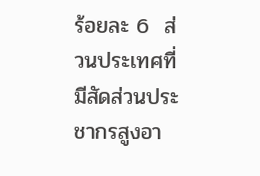ร้อยละ 6  ส่วนประเทศที่มีสัดส่วนประชากรสูงอา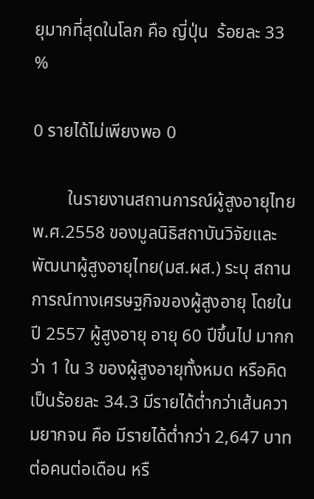ยุมากที่สุดในโลก คือ ญี่ปุ่น  ร้อยละ 33 %

0 รายได้ไม่เพียงพอ 0

        ในรายงานสถานการณ์ผู้สูงอายุไทย พ.ศ.2558 ของมูลนิธิสถาบันวิจัยและพัฒนาผู้สูงอายุไทย(มส.ผส.) ระบุ สถานการณ์ทางเศรษฐกิจของผู้สูงอายุ โดยในปี 2557 ผู้สูงอายุ อายุ 60 ปีขึ้นไป มากกว่า 1 ใน 3 ของผู้สูงอายุทั้งหมด หรือคิดเป็นร้อยละ 34.3 มีรายได้ต่ำกว่าเส้นความยากจน คือ มีรายได้ต่ำกว่า 2,647 บาทต่อคนต่อเดือน หรื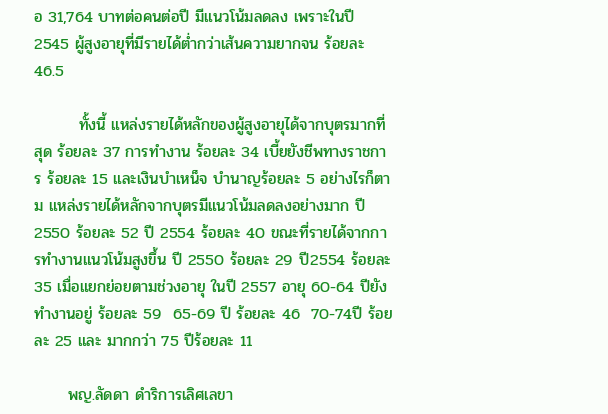อ 31,764 บาทต่อคนต่อปี มีแนวโน้มลดลง เพราะในปี 2545 ผู้สูงอายุที่มีรายได้ต่ำกว่าเส้นความยากจน ร้อยละ 46.5

        ทั้งนี้ แหล่งรายได้หลักของผู้สูงอายุได้จากบุตรมากที่สุด ร้อยละ 37 การทำงาน ร้อยละ 34 เบี้ยยังชีพทางราชการ ร้อยละ 15 และเงินบำเหน็จ บำนาญร้อยละ 5 อย่างไรก็ตาม แหล่งรายได้หลักจากบุตรมีแนวโน้มลดลงอย่างมาก ปี 2550 ร้อยละ 52 ปี 2554 ร้อยละ 40 ขณะที่รายได้จากการทำงานแนวโน้มสูงขึ้น ปี 2550 ร้อยละ 29 ปี2554 ร้อยละ 35 เมื่อแยกย่อยตามช่วงอายุ ในปี 2557 อายุ 60-64 ปียังทำงานอยู่ ร้อยละ 59  65-69 ปี ร้อยละ 46  70-74ปี ร้อยละ 25 และ มากกว่า 75 ปีร้อยละ 11

      พญ.ลัดดา ดำริการเลิศเลขา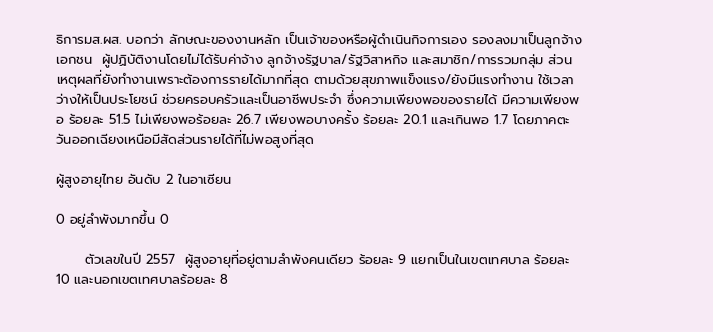ธิการมส.ผส. บอกว่า ลักษณะของงานหลัก เป็นเจ้าของหรือผู้ดำเนินกิจการเอง รองลงมาเป็นลูกจ้างเอกชน  ผู้ปฏิบัติงานโดยไม่ได้รับค่าจ้าง ลูกจ้างรัฐบาล/รัฐวิสาหกิจ และสมาชิก/การรวมกลุ่ม ส่วนเหตุผลที่ยังทำงานเพราะต้องการรายได้มากที่สุด ตามด้วยสุขภาพแข็งแรง/ยังมีแรงทำงาน ใช้เวลาว่างให้เป็นประโยชน์ ช่วยครอบครัวและเป็นอาชีพประจำ ซึ่งความเพียงพอของรายได้ มีความเพียงพอ ร้อยละ 51.5 ไม่เพียงพอร้อยละ 26.7 เพียงพอบางครั้ง ร้อยละ 20.1 และเกินพอ 1.7 โดยภาคตะวันออกเฉียงเหนือมีสัดส่วนรายได้ที่ไม่พอสูงที่สุด

ผู้สูงอายุไทย อันดับ 2 ในอาเซียน

0 อยู่ลำพังมากขึ้น 0

      ตัวเลขในปี 2557  ผู้สูงอายุที่อยู่ตามลำพังคนเดียว ร้อยละ 9 แยกเป็นในเขตเทศบาล ร้อยละ 10 และนอกเขตเทศบาลร้อยละ 8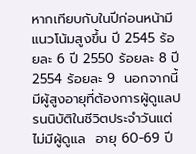หากเทียบกับในปีก่อนหน้ามีแนวโน้มสูงขึ้น ปี 2545 ร้อยละ 6 ปี 2550 ร้อยละ 8 ปี 2554 ร้อยละ 9  นอกจากนี้ มีผู้สูงอายุที่ต้องการผู้ดูแลปรนนิบัติในชีวิตประจำวันแต่ไม่มีผู้ดูแล  อายุ 60-69 ปี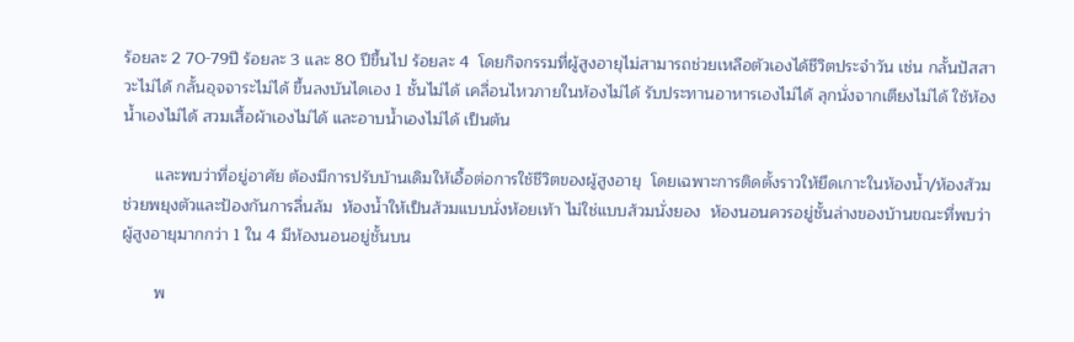ร้อยละ 2 70-79ปี ร้อยละ 3 และ 80 ปีขึ้นไป ร้อยละ 4  โดยกิจกรรมที่ผู้สูงอายุไม่สามารถช่วยเหลือตัวเองได้ชีวิตประจำวัน เช่น กลั้นปัสสาวะไม่ได้ กลั้นอุจจาระไม่ได้ ขึ้นลงบันไดเอง 1 ชั้นไม่ได้ เคลื่อนไหวภายในห้องไม่ได้ รับประทานอาหารเองไม่ได้ ลุกนั่งจากเตียงไม่ได้ ใช้ห้องน้ำเองไม่ได้ สวมเสื้อผ้าเองไม่ได้ และอาบน้ำเองไม่ได้ เป็นต้น

       และพบว่าที่อยู่อาศัย ต้องมีการปรับบ้านเดิมให้เอื้อต่อการใช้ชีวิตของผู้สูงอายุ  โดยเฉพาะการติดตั้งราวให้ยึดเกาะในห้องน้ำ/ห้องส้วม  ช่วยพยุงตัวและป้องกันการลื่นล้ม  ห้องน้ำให้เป็นส้วมแบบนั่งห้อยเท้า ไม่ใช่แบบส้วมนั่งยอง  ห้องนอนควรอยู่ชั้นล่างของบ้านขณะที่พบว่าผู้สูงอายุมากกว่า 1 ใน 4 มีห้องนอนอยู่ชั้นบน

       พ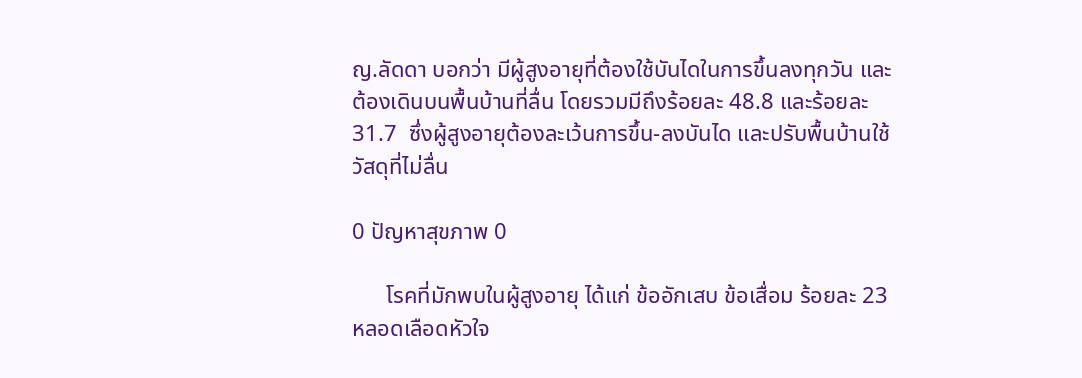ญ.ลัดดา บอกว่า มีผู้สูงอายุที่ต้องใช้บันไดในการขึ้นลงทุกวัน และต้องเดินบนพื้นบ้านที่ลื่น โดยรวมมีถึงร้อยละ 48.8 และร้อยละ 31.7  ซึ่งผู้สูงอายุต้องละเว้นการขึ้น-ลงบันได และปรับพื้นบ้านใช้วัสดุที่ไม่ลื่น

0 ปัญหาสุขภาพ 0

      โรคที่มักพบในผู้สูงอายุ ได้แก่ ข้ออักเสบ ข้อเสื่อม ร้อยละ 23 หลอดเลือดหัวใจ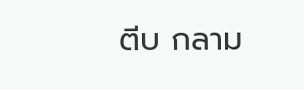ตีบ กลาม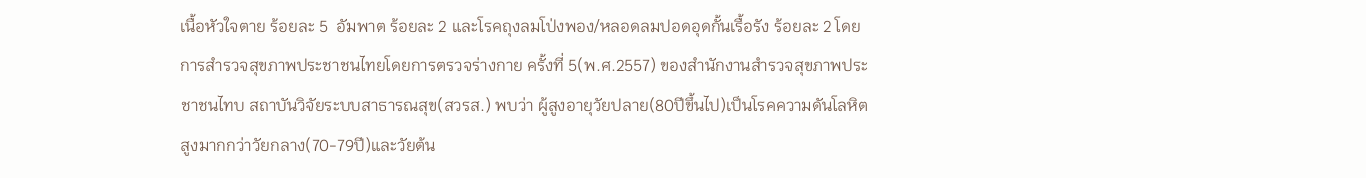เนื้อหัวใจตาย ร้อยละ 5  อัมพาต ร้อยละ 2 และโรคถุงลมโป่งพอง/หลอดลมปอดอุดกั้นเรื้อรัง ร้อยละ 2 โดยการสำรวจสุขภาพประชาชนไทยโดยการตรวจร่างกาย ครั้งที่ 5(พ.ศ.2557) ของสำนักงานสำรวจสุขภาพประชาชนไทบ สถาบันวิจัยระบบสาธารณสุข(สวรส.) พบว่า ผู้สูงอายุวัยปลาย(80ปีขึ้นไป)เป็นโรคความดันโลหิตสูงมากกว่าวัยกลาง(70-79ปี)และวัยต้น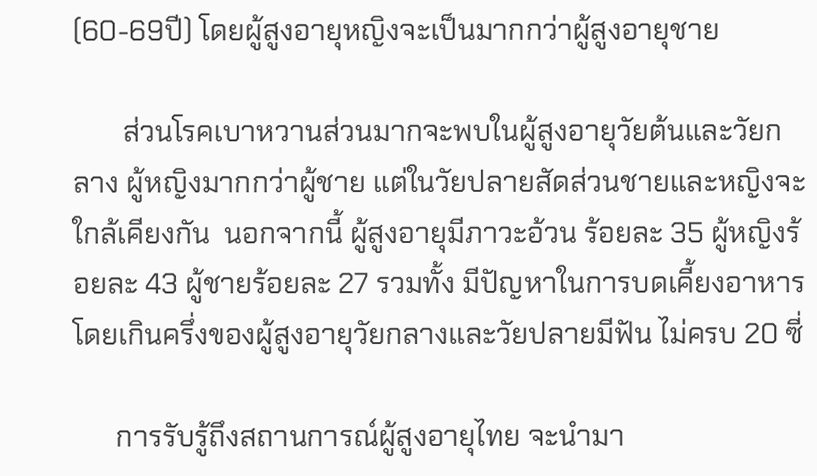(60-69ปี) โดยผู้สูงอายุหญิงจะเป็นมากกว่าผู้สูงอายุชาย

       ส่วนโรคเบาหวานส่วนมากจะพบในผู้สูงอายุวัยต้นและวัยกลาง ผู้หญิงมากกว่าผู้ชาย แต่ในวัยปลายสัดส่วนชายและหญิงจะใกล้เคียงกัน  นอกจากนี้ ผู้สูงอายุมีภาวะอ้วน ร้อยละ 35 ผู้หญิงร้อยละ 43 ผู้ชายร้อยละ 27 รวมทั้ง มีปัญหาในการบดเคี้ยงอาหาร โดยเกินครึ่งของผู้สูงอายุวัยกลางและวัยปลายมีฟัน ไม่ครบ 20 ซี่

      การรับรู้ถึงสถานการณ์ผู้สูงอายุไทย จะนำมา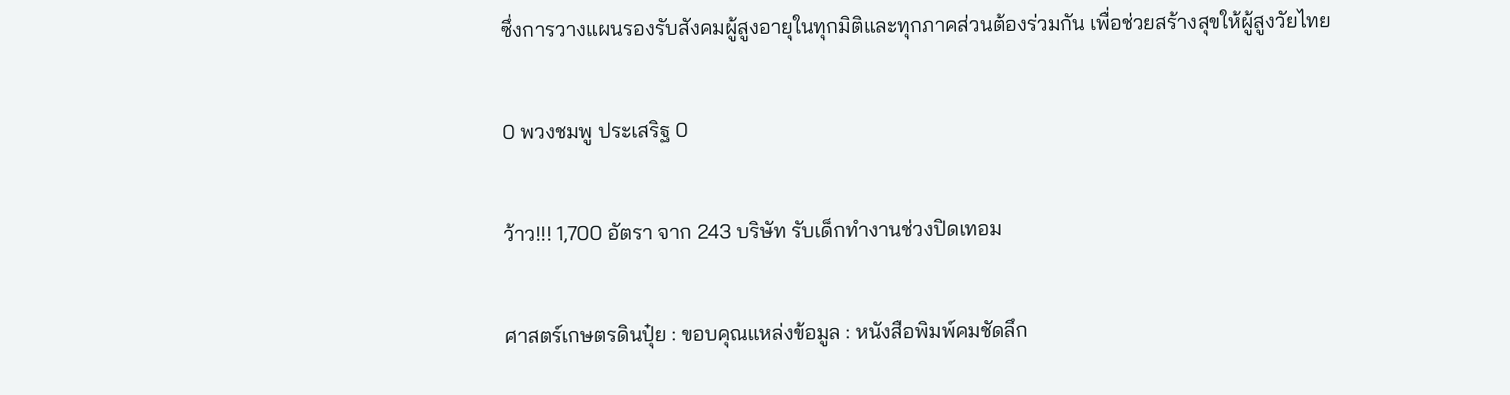ซึ่งการวางแผนรองรับสังคมผู้สูงอายุในทุกมิติและทุกภาคส่วนต้องร่วมกัน เพื่อช่วยสร้างสุขให้ผู้สูงวัยไทย

0 พวงชมพู ประเสริฐ 0

ว้าว!!! 1,700 อัตรา จาก 243 บริษัท รับเด็กทำงานช่วงปิดเทอม

ศาสตร์เกษตรดินปุ๋ย : ขอบคุณแหล่งข้อมูล : หนังสือพิมพ์คมชัดลึก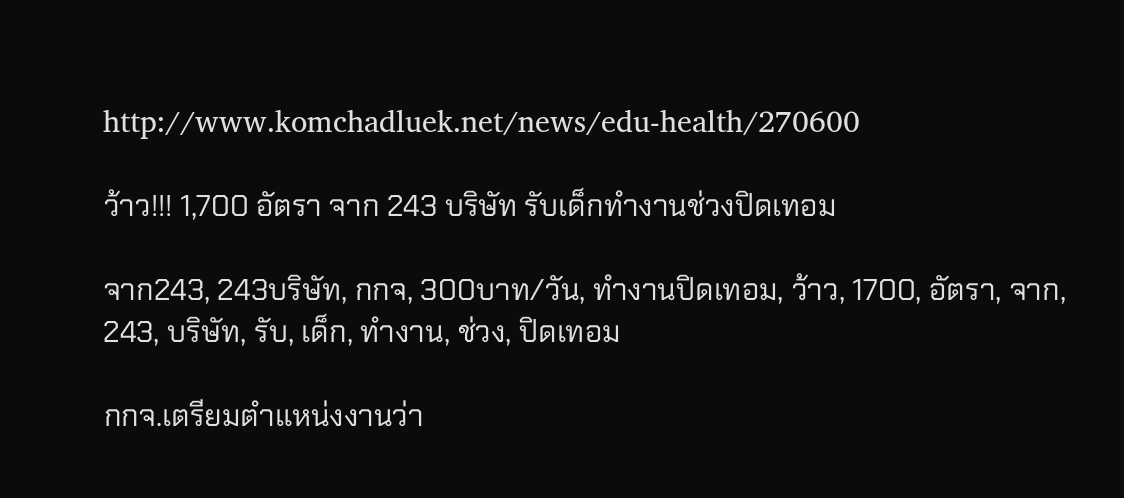http://www.komchadluek.net/news/edu-health/270600

ว้าว!!! 1,700 อัตรา จาก 243 บริษัท รับเด็กทำงานช่วงปิดเทอม

จาก243, 243บริษัท, กกจ, 300บาท/วัน, ทำงานปิดเทอม, ว้าว, 1700, อัตรา, จาก, 243, บริษัท, รับ, เด็ก, ทำงาน, ช่วง, ปิดเทอม

กกจ.เตรียมตำแหน่งงานว่า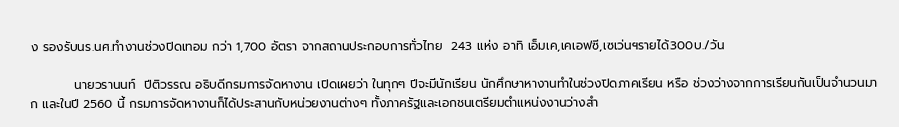ง รองรับนร.นศ.ทำงานช่วงปิดเทอม กว่า 1,700 อัตรา จากสถานประกอบการทั่วไทย  243 แห่ง อาทิ เอ็มเค,เคเอฟซี,เซเว่นฯรายได้300บ./วัน

          นายวรานนท์  ปีติวรรณ อธิบดีกรมการจัดหางาน เปิดเผยว่า ในทุกๆ ปีจะมีนักเรียน นักศึกษาหางานทำในช่วงปิดภาคเรียน หรือ ช่วงว่างจากการเรียนกันเป็นจำนวนมาก และในปี 2560 นี้ กรมการจัดหางานก็ได้ประสานกับหน่วยงานต่างๆ ทั้งภาครัฐและเอกชนเตรียมตำแหน่งงานว่างสำ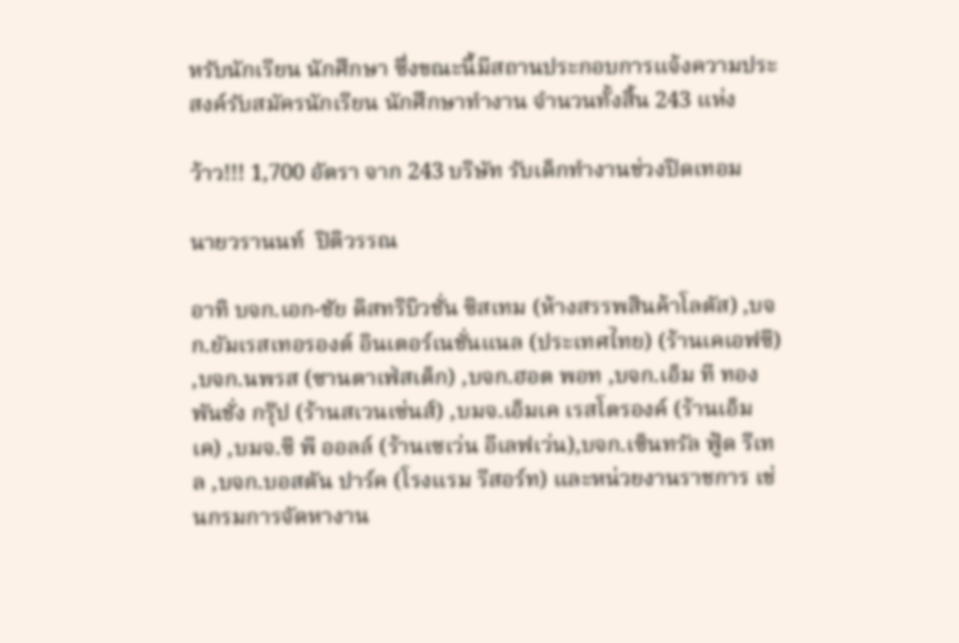หรับนักเรียน นักศึกษา ซึ่งขณะนี้มีสถานประกอบการแจ้งความประสงค์รับสมัครนักเรียน นักศึกษาทำงาน จำนวนทั้งสิ้น 243 แห่ง

ว้าว!!! 1,700 อัตรา จาก 243 บริษัท รับเด็กทำงานช่วงปิดเทอม

นายวรานนท์  ปิติวรรณ

อาทิ บจก.เอก-ชัย ดิสทริบิวชั่น ซิสเทม (ห้างสรรพสินค้าโลตัส) ,บจก.ยัมเรสเทอรองต์ อินเตอร์เนชั่นแนล (ประเทศไทย) (ร้านเคเอฟซี) ,บจก.นพรส (ซานตาเฟ่สเต็ก) ,บจก.ฮอต พอท ,บจก.เอ็ม ที ทองพันชั่ง กรุ๊ป (ร้านสเวนเซ่นส์) ,บมจ.เอ็มเค เรสโตรองค์ (ร้านเอ็มเค) ,บมจ.ซี พี ออลล์ (ร้านเซเว่น อีเลฟเว่น),บจก.เซ็นทรัล ฟู้ด รีเทล ,บจก.บอสตัน ปาร์ค (โรงแรม รีสอร์ท) และหน่วยงานราชการ เช่นกรมการจัดหางาน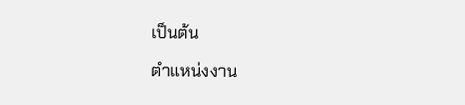เป็นต้น

ตำแหน่งงาน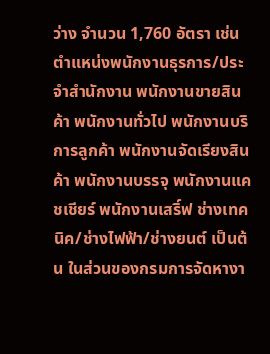ว่าง จำนวน 1,760 อัตรา เช่น ตำแหน่งพนักงานธุรการ/ประจำสำนักงาน พนักงานขายสินค้า พนักงานทั่วไป พนักงานบริการลูกค้า พนักงานจัดเรียงสินค้า พนักงานบรรจุ พนักงานแคชเชียร์ พนักงานเสริ์ฟ ช่างเทคนิค/ช่างไฟฟ้า/ช่างยนต์ เป็นต้น ในส่วนของกรมการจัดหางา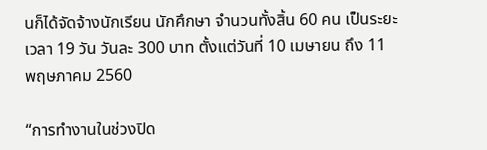นก็ได้จัดจ้างนักเรียน นักศึกษา จำนวนทั้งสิ้น 60 คน เป็นระยะเวลา 19 วัน วันละ 300 บาท ตั้งแต่วันที่ 10 เมษายน ถึง 11 พฤษภาคม 2560

“การทำงานในช่วงปิด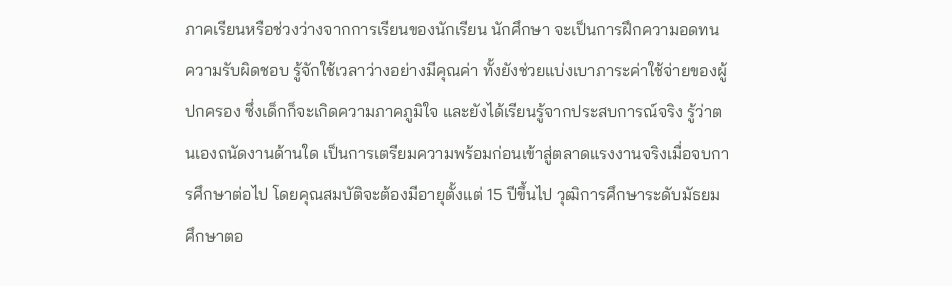ภาคเรียนหรือช่วงว่างจากการเรียนของนักเรียน นักศึกษา จะเป็นการฝึกความอดทน ความรับผิดชอบ รู้จักใช้เวลาว่างอย่างมีคุณค่า ทั้งยังช่วยแบ่งเบาภาระค่าใช้จ่ายของผู้ปกครอง ซึ่งเด็กก็จะเกิดความภาคภูมิใจ และยังได้เรียนรู้จากประสบการณ์จริง รู้ว่าตนเองถนัดงานด้านใด เป็นการเตรียมความพร้อมก่อนเข้าสู่ตลาดแรงงานจริงเมื่อจบการศึกษาต่อไป โดยคุณสมบัติจะต้องมีอายุตั้งแต่ 15 ปีขึ้นไป วุฒิการศึกษาระดับมัธยมศึกษาตอ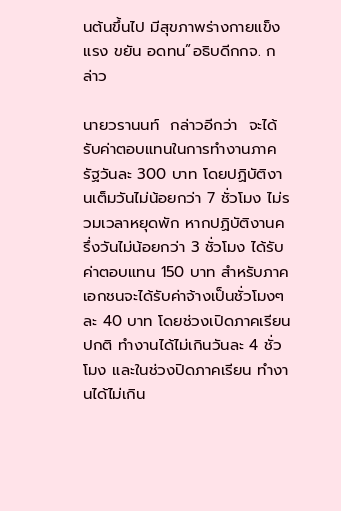นต้นขึ้นไป มีสุขภาพร่างกายแข็งแรง ขยัน อดทน”อธิบดีกกจ. กล่าว

นายวรานนท์  กล่าวอีกว่า  จะได้รับค่าตอบแทนในการทำงานภาครัฐวันละ 300 บาท โดยปฏิบัติงานเต็มวันไม่น้อยกว่า 7 ชั่วโมง ไม่รวมเวลาหยุดพัก หากปฏิบัติงานครึ่งวันไม่น้อยกว่า 3 ชั่วโมง ได้รับค่าตอบแทน 150 บาท สำหรับภาคเอกชนจะได้รับค่าจ้างเป็นชั่วโมงๆละ 40 บาท โดยช่วงเปิดภาคเรียนปกติ ทำงานได้ไม่เกินวันละ 4 ชั่วโมง และในช่วงปิดภาคเรียน ทำงานได้ไม่เกิน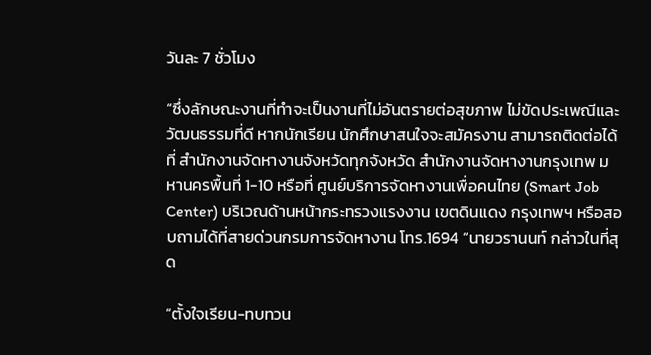วันละ 7 ชั่วโมง

“ซึ่งลักษณะงานที่ทำจะเป็นงานที่ไม่อันตรายต่อสุขภาพ ไม่ขัดประเพณีและวัฒนธรรมที่ดี หากนักเรียน นักศึกษาสนใจจะสมัครงาน สามารถติดต่อได้ที่ สำนักงานจัดหางานจังหวัดทุกจังหวัด สำนักงานจัดหางานกรุงเทพ มหานครพื้นที่ 1-10 หรือที่ ศูนย์บริการจัดหางานเพื่อคนไทย (Smart Job Center) บริเวณด้านหน้ากระทรวงแรงงาน เขตดินแดง กรุงเทพฯ หรือสอบถามได้ที่สายด่วนกรมการจัดหางาน โทร.1694 “นายวรานนท์ กล่าวในที่สุด

“ตั้งใจเรียน-ทบทวน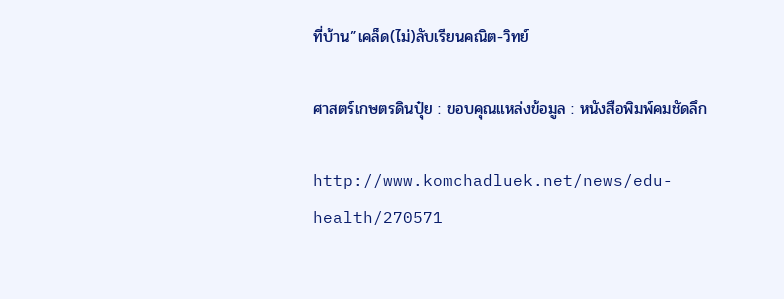ที่บ้าน”เคล็ด(ไม่)ลับเรียนคณิต-วิทย์

ศาสตร์เกษตรดินปุ๋ย : ขอบคุณแหล่งข้อมูล : หนังสือพิมพ์คมชัดลึก

http://www.komchadluek.net/news/edu-health/270571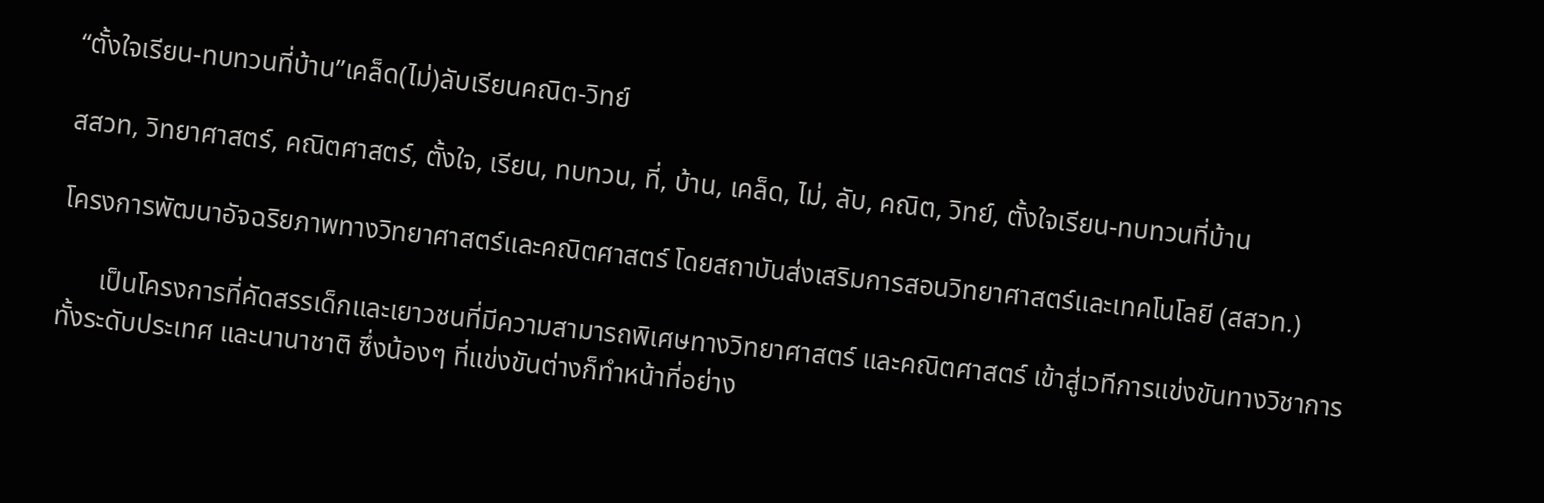“ตั้งใจเรียน-ทบทวนที่บ้าน”เคล็ด(ไม่)ลับเรียนคณิต-วิทย์

สสวท, วิทยาศาสตร์, คณิตศาสตร์, ตั้งใจ, เรียน, ทบทวน, ที่, บ้าน, เคล็ด, ไม่, ลับ, คณิต, วิทย์, ตั้งใจเรียน-ทบทวนที่บ้าน

โครงการพัฒนาอัจฉริยภาพทางวิทยาศาสตร์และคณิตศาสตร์ โดยสถาบันส่งเสริมการสอนวิทยาศาสตร์และเทคโนโลยี (สสวท.)

      เป็นโครงการที่คัดสรรเด็กและเยาวชนที่มีความสามารถพิเศษทางวิทยาศาสตร์ และคณิตศาสตร์ เข้าสู่เวทีการแข่งขันทางวิชาการทั้งระดับประเทศ และนานาชาติ ซึ่งน้องๆ ที่แข่งขันต่างก็ทำหน้าที่อย่าง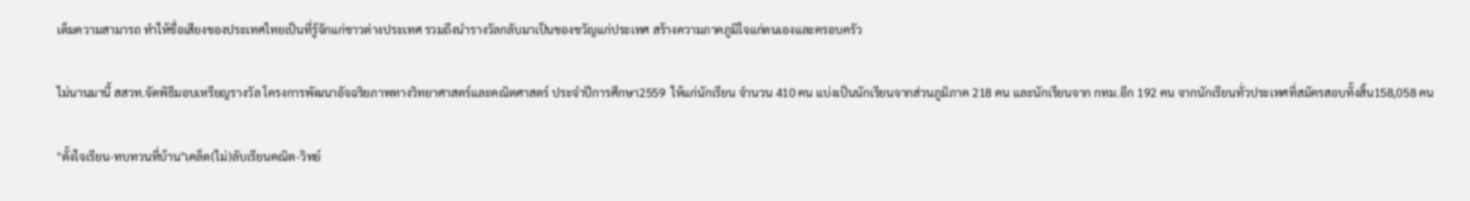เต็มความสามารถ ทำให้ชื่อเสียงของประเทศไทยเป็นที่รู้จักแก่ชาวต่างประเทศ รวมถึงนำรางวัลกลับมาเป็นของขวัญแก่ประเทศ สร้างความภาคภูมิใจแก่ตนเองและครอบครัว

ไม่นานมานี้ สสวท.จัดพิธีมอบเหรียญรางวัล โครงการพัฒนาอัจฉริยภาพทางวิทยาศาสตร์และคณิตศาสตร์ ประจำปีการศึกษา2559  ให้แก่นักเรียน จำนวน 410 คน แบ่งเป็นนักเรียนจากส่วนภูมิภาค 218 คน และนักเรียนจาก กทม.อีก 192 คน จากนักเรียนทั่วประเทศที่สมัครสอบทั้งสิ้น158,058 คน

"ตั้งใจเรียน-ทบทวนที่บ้าน"เคล็ด(ไม่)ลับเรียนคณิต-วิทย์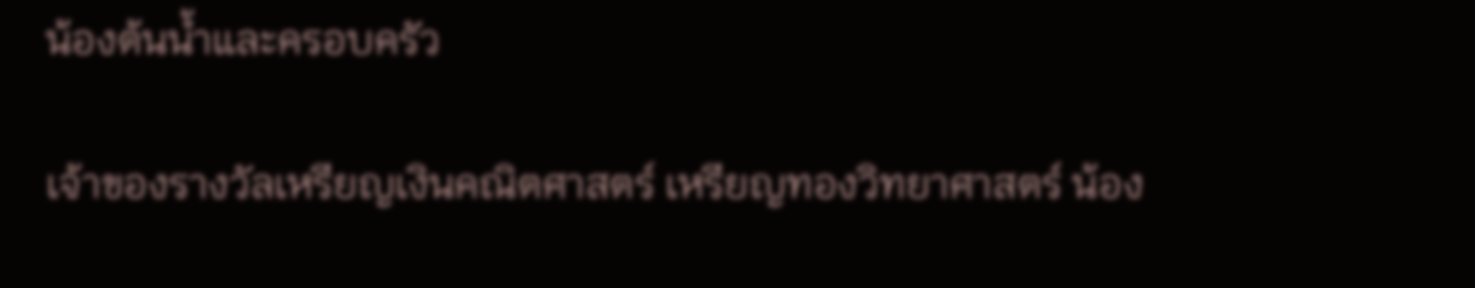น้องต้นน้ำและครอบครัว

เจ้าของรางวัลเหรียญเงินคณิตศาสตร์ เหรียญทองวิทยาศาสตร์ น้อง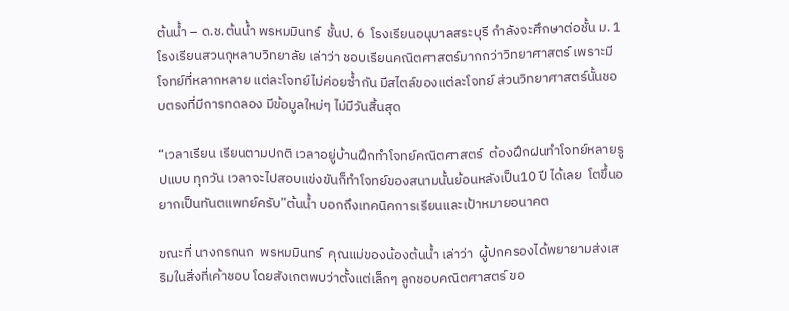ต้นน้ำ – ด.ช.ต้นน้ำ พรหมมินทร์  ชั้นป. 6  โรงเรียนอนุบาลสระบุรี กำลังจะศึกษาต่อชั้น ม. 1 โรงเรียนสวนกุหลาบวิทยาลัย เล่าว่า ชอบเรียนคณิตศาสตร์มากกว่าวิทยาศาสตร์ เพราะมีโจทย์ที่หลากหลาย แต่ละโจทย์ไม่ค่อยซ้ำกัน มีสไตล์ของแต่ละโจทย์ ส่วนวิทยาศาสตร์นั้นชอบตรงที่มีการทดลอง มีข้อมูลใหม่ๆ ไม่มีวันสิ้นสุด

“เวลาเรียน เรียนตามปกติ เวลาอยู่บ้านฝึกทำโจทย์คณิตศาสตร์  ต้องฝึกฝนทำโจทย์หลายรูปแบบ ทุกวัน เวลาจะไปสอบแข่งขันก็ทำโจทย์ของสนามนั้นย้อนหลังเป็น10 ปี ได้เลย  โตขึ้นอยากเป็นทันตแพทย์ครับ”ต้นน้ำ บอกถึงเทคนิคการเรียนและเป้าหมายอนาคต

ขณะที่ นางกรกนก  พรหมมินทร์  คุณแม่ของน้องต้นน้ำ เล่าว่า  ผู้ปกครองได้พยายามส่งเสริมในสิ่งที่เค้าชอบ โดยสังเกตพบว่าตั้งแต่เล็กๆ ลูกชอบคณิตศาสตร์ ขอ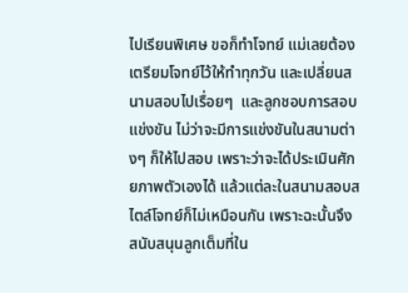ไปเรียนพิเศษ ขอก็ทำโจทย์ แม่เลยต้องเตรียมโจทย์ไว้ให้ทำทุกวัน และเปลี่ยนสนามสอบไปเรื่อยๆ  และลูกชอบการสอบแข่งขัน ไม่ว่าจะมีการแข่งขันในสนามต่างๆ ก็ให้ไปสอบ เพราะว่าจะได้ประเมินศักยภาพตัวเองได้ แล้วแต่ละในสนามสอบสไตล์โจทย์ก็ไม่เหมือนกัน เพราะฉะนั้นจึงสนับสนุนลูกเต็มที่ใน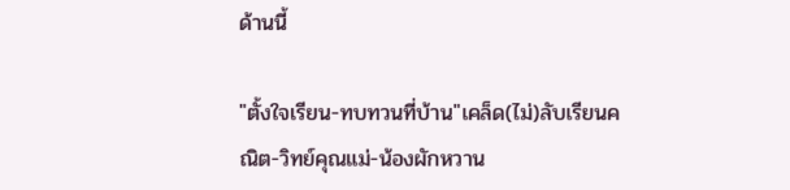ด้านนี้

"ตั้งใจเรียน-ทบทวนที่บ้าน"เคล็ด(ไม่)ลับเรียนคณิต-วิทย์คุณแม่-น้องผักหวาน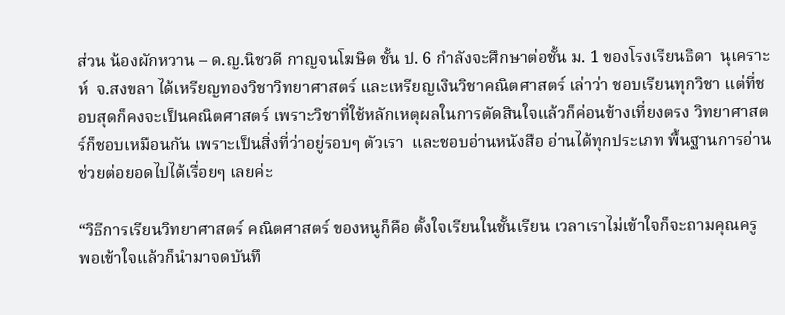ส่วน น้องผักหวาน – ด.ญ.นิชวดี กาญจนโฆษิต ชั้น ป. 6 กำลังจะศึกษาต่อชั้น ม. 1 ของโรงเรียนธิดา  นุเคราะห์  จ.สงขลา ได้เหรียญทองวิชาวิทยาศาสตร์ และเหรียญเงินวิชาคณิตศาสตร์ เล่าว่า ชอบเรียนทุกวิชา แต่ที่ชอบสุดก็คงจะเป็นคณิตศาสตร์ เพราะวิชาที่ใช้หลักเหตุผลในการตัดสินใจแล้วก็ค่อนข้างเที่ยงตรง วิทยาศาสตร์ก็ชอบเหมือนกัน เพราะเป็นสิ่งที่ว่าอยู่รอบๆ ตัวเรา  และชอบอ่านหนังสือ อ่านได้ทุกประเภท พื้นฐานการอ่านช่วยต่อยอดไปได้เรื่อยๆ เลยค่ะ

“วิธีการเรียนวิทยาศาสตร์ คณิตศาสตร์ ของหนูก็คือ ตั้งใจเรียนในชั้นเรียน เวลาเราไม่เข้าใจก็จะถามคุณครู พอเข้าใจแล้วก็นำมาจดบันทึ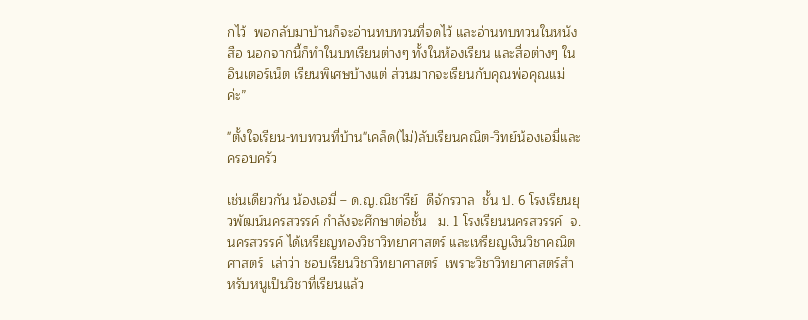กไว้  พอกลับมาบ้านก็จะอ่านทบทวนที่จดไว้ และอ่านทบทวนในหนังสือ นอกจากนี้ก็ทำในบทเรียนต่างๆ ทั้งในห้องเรียน และสื่อต่างๆ ในอินเตอร์เน็ต เรียนพิเศษบ้างแต่ ส่วนมากจะเรียนกับคุณพ่อคุณแม่ค่ะ”

"ตั้งใจเรียน-ทบทวนที่บ้าน"เคล็ด(ไม่)ลับเรียนคณิต-วิทย์น้องเอมี่และครอบครัว

เช่นเดียวกัน น้องเอมี่ – ด.ญ.ณิชารีย์  ดีจักรวาล  ชั้น ป. 6 โรงเรียนยุวพัฒน์นครสวรรค์ กำลังจะศึกษาต่อชั้น   ม. 1 โรงเรียนนครสวรรค์  จ.นครสวรรค์ ได้เหรียญทองวิชาวิทยาศาสตร์ และเหรียญเงินวิชาคณิตศาสตร์  เล่าว่า ชอบเรียนวิชาวิทยาศาสตร์  เพราะวิชาวิทยาศาสตร์สำหรับหนูเป็นวิชาที่เรียนแล้ว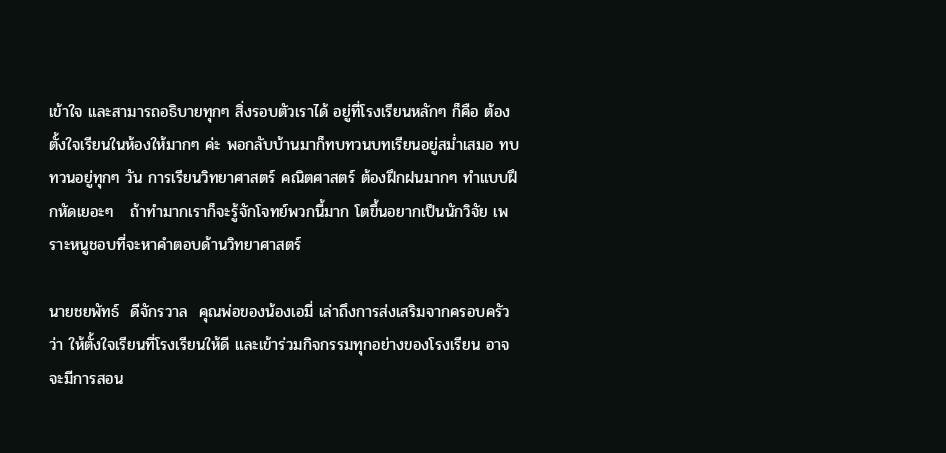เข้าใจ และสามารถอธิบายทุกๆ สิ่งรอบตัวเราได้ อยู่ที่โรงเรียนหลักๆ ก็คือ ต้องตั้งใจเรียนในห้องให้มากๆ ค่ะ พอกลับบ้านมาก็ทบทวนบทเรียนอยู่สม่ำเสมอ ทบทวนอยู่ทุกๆ วัน การเรียนวิทยาศาสตร์ คณิตศาสตร์ ต้องฝึกฝนมากๆ ทำแบบฝึกหัดเยอะๆ   ถ้าทำมากเราก็จะรู้จักโจทย์พวกนี้มาก โตขึ้นอยากเป็นนักวิจัย เพราะหนูชอบที่จะหาคำตอบด้านวิทยาศาสตร์

นายชยพัทธ์  ดีจักรวาล  คุณพ่อของน้องเอมี่ เล่าถึงการส่งเสริมจากครอบครัวว่า ให้ตั้งใจเรียนที่โรงเรียนให้ดี และเข้าร่วมกิจกรรมทุกอย่างของโรงเรียน อาจจะมีการสอน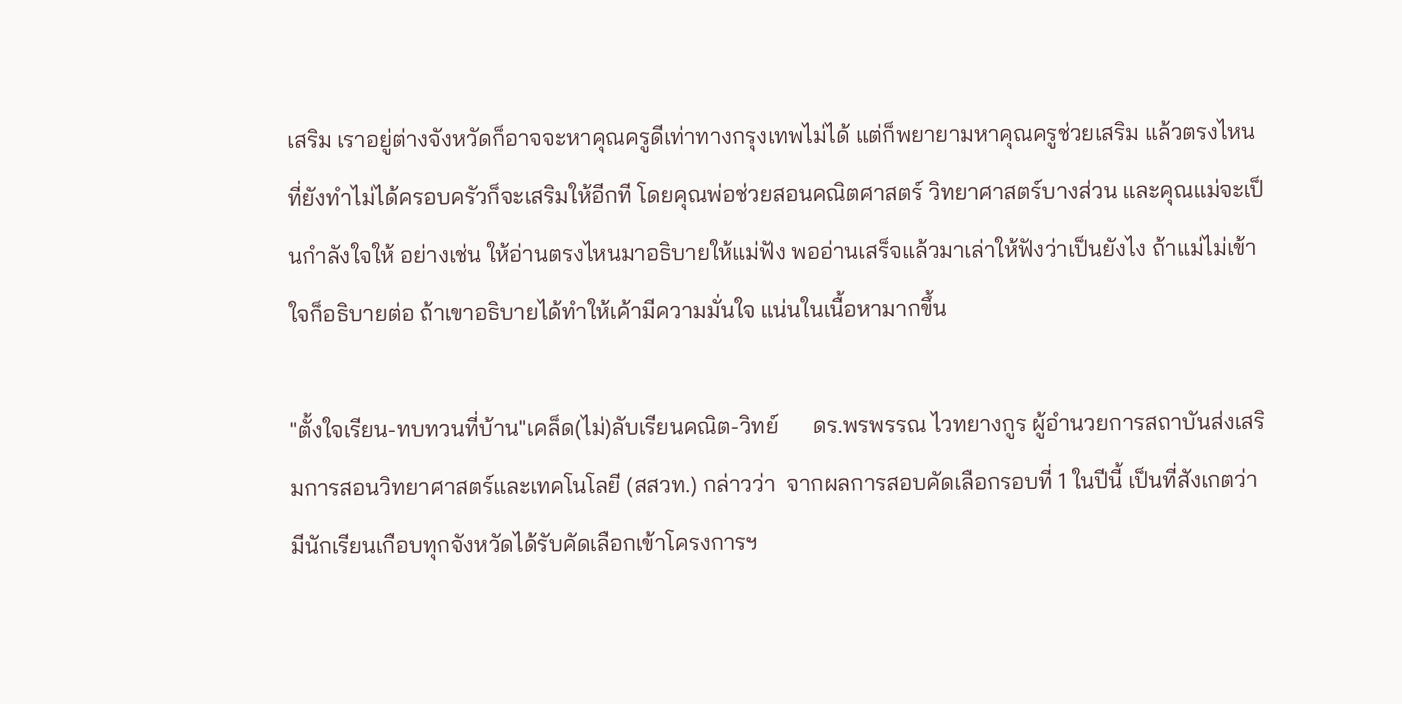เสริม เราอยู่ต่างจังหวัดก็อาจจะหาคุณครูดีเท่าทางกรุงเทพไม่ได้ แต่ก็พยายามหาคุณครูช่วยเสริม แล้วตรงไหนที่ยังทำไม่ได้ครอบครัวก็จะเสริมให้อีกที โดยคุณพ่อช่วยสอนคณิตศาสตร์ วิทยาศาสตร์บางส่วน และคุณแม่จะเป็นกำลังใจให้ อย่างเช่น ให้อ่านตรงไหนมาอธิบายให้แม่ฟัง พออ่านเสร็จแล้วมาเล่าให้ฟังว่าเป็นยังไง ถ้าแม่ไม่เข้าใจก็อธิบายต่อ ถ้าเขาอธิบายได้ทำให้เค้ามีความมั่นใจ แน่นในเนื้อหามากขึ้น

"ตั้งใจเรียน-ทบทวนที่บ้าน"เคล็ด(ไม่)ลับเรียนคณิต-วิทย์      ดร.พรพรรณ ไวทยางกูร ผู้อำนวยการสถาบันส่งเสริมการสอนวิทยาศาสตร์และเทคโนโลยี (สสวท.) กล่าวว่า  จากผลการสอบคัดเลือกรอบที่ 1 ในปีนี้ เป็นที่สังเกตว่ามีนักเรียนเกือบทุกจังหวัดได้รับคัดเลือกเข้าโครงการฯ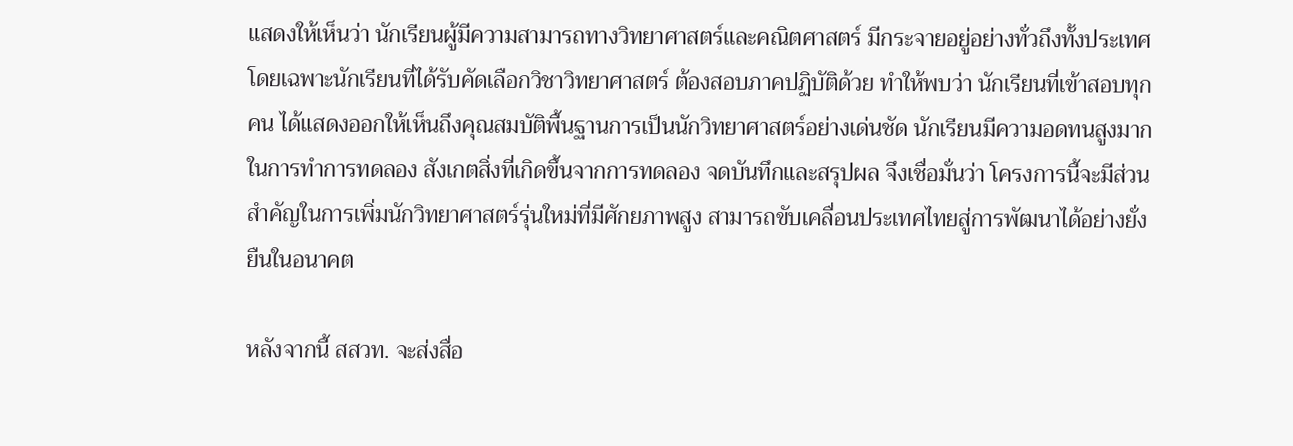แสดงให้เห็นว่า นักเรียนผู้มีความสามารถทางวิทยาศาสตร์และคณิตศาสตร์ มีกระจายอยู่อย่างทั่วถึงทั้งประเทศ โดยเฉพาะนักเรียนที่ได้รับคัดเลือกวิชาวิทยาศาสตร์ ต้องสอบภาคปฏิบัติด้วย ทำให้พบว่า นักเรียนที่เข้าสอบทุกคน ได้แสดงออกให้เห็นถึงคุณสมบัติพื้นฐานการเป็นนักวิทยาศาสตร์อย่างเด่นชัด นักเรียนมีความอดทนสูงมากในการทำการทดลอง สังเกตสิ่งที่เกิดขึ้นจากการทดลอง จดบันทึกและสรุปผล จึงเชื่อมั่นว่า โครงการนี้จะมีส่วนสำคัญในการเพิ่มนักวิทยาศาสตร์รุ่นใหม่ที่มีศักยภาพสูง สามารถขับเคลื่อนประเทศไทยสู่การพัฒนาได้อย่างยั่งยืนในอนาคต

หลังจากนี้ สสวท. จะส่งสื่อ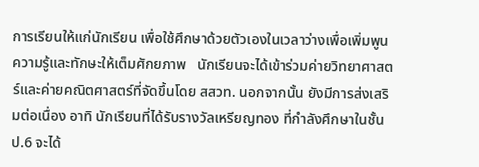การเรียนให้แก่นักเรียน เพื่อใช้ศึกษาด้วยตัวเองในเวลาว่างเพื่อเพิ่มพูนความรู้และทักษะให้เต็มศักยภาพ   นักเรียนจะได้เข้าร่วมค่ายวิทยาศาสตร์และค่ายคณิตศาสตร์ที่จัดขึ้นโดย สสวท. นอกจากนั้น ยังมีการส่งเสริมต่อเนื่อง อาทิ นักเรียนที่ได้รับรางวัลเหรียญทอง ที่กำลังศึกษาในชั้น ป.6 จะได้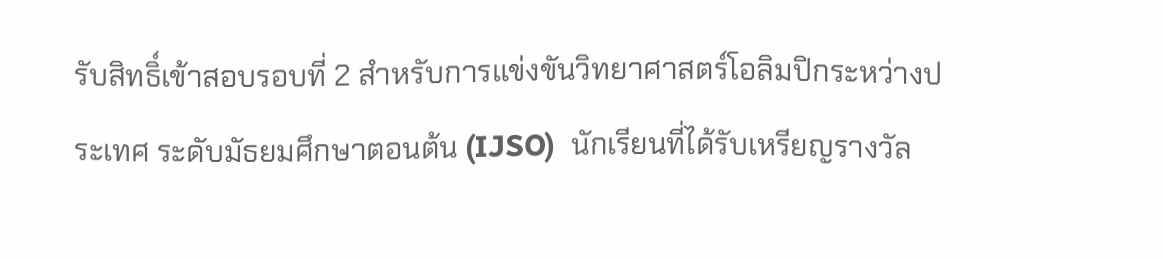รับสิทธิ์เข้าสอบรอบที่ 2 สำหรับการแข่งขันวิทยาศาสตร์โอลิมปิกระหว่างประเทศ ระดับมัธยมศึกษาตอนต้น (IJSO)  นักเรียนที่ได้รับเหรียญรางวัล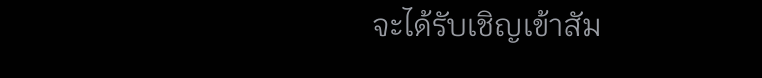จะได้รับเชิญเข้าสัม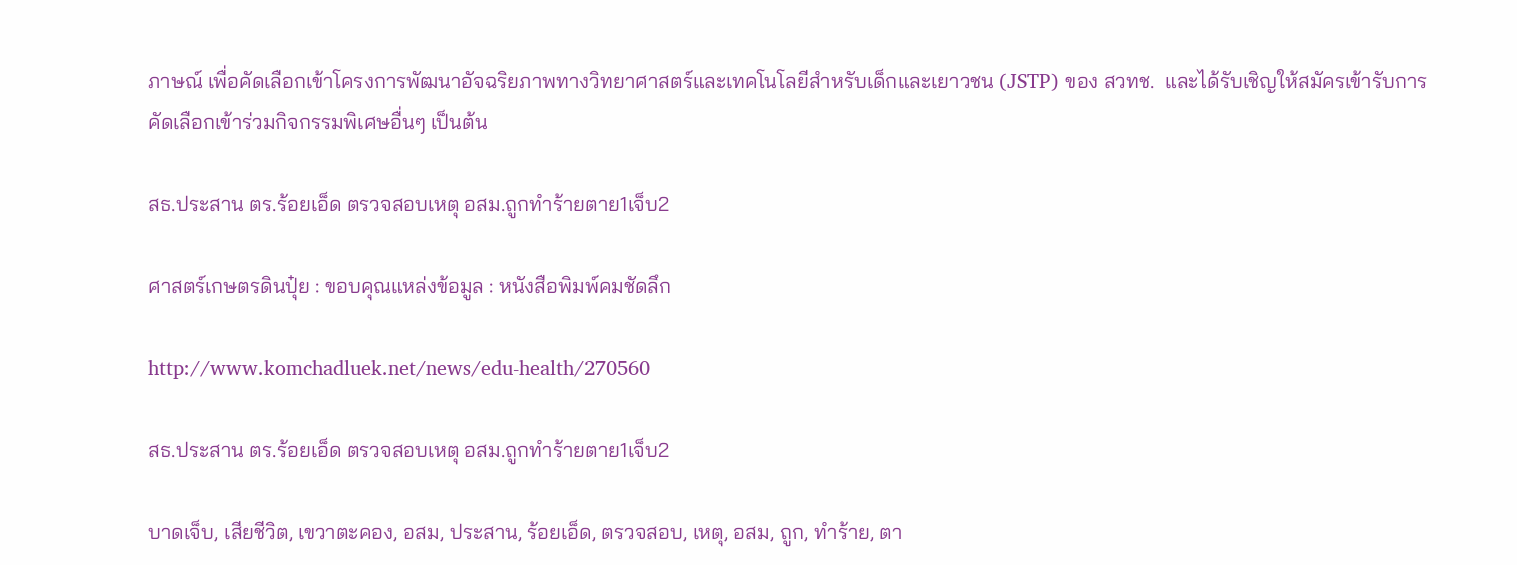ภาษณ์ เพื่อคัดเลือกเข้าโครงการพัฒนาอัจฉริยภาพทางวิทยาศาสตร์และเทคโนโลยีสำหรับเด็กและเยาวชน (JSTP) ของ สวทช.  และได้รับเชิญให้สมัครเข้ารับการคัดเลือกเข้าร่วมกิจกรรมพิเศษอื่นๆ เป็นต้น

สธ.ประสาน ตร.ร้อยเอ็ด ตรวจสอบเหตุ อสม.ถูกทำร้ายตาย1เจ็บ2

ศาสตร์เกษตรดินปุ๋ย : ขอบคุณแหล่งข้อมูล : หนังสือพิมพ์คมชัดลึก

http://www.komchadluek.net/news/edu-health/270560

สธ.ประสาน ตร.ร้อยเอ็ด ตรวจสอบเหตุ อสม.ถูกทำร้ายตาย1เจ็บ2

บาดเจ็บ, เสียชีวิต, เขวาตะคอง, อสม, ประสาน, ร้อยเอ็ด, ตรวจสอบ, เหตุ, อสม, ถูก, ทำร้าย, ตา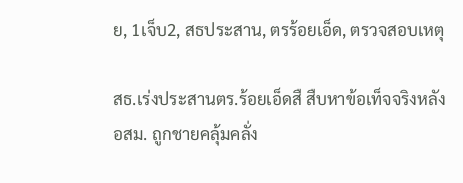ย, 1เจ็บ2, สธประสาน, ตรร้อยเอ็ด, ตรวจสอบเหตุ

สธ.เร่งประสานตร.ร้อยเอ็ดสื สืบหาข้อเท็จจริงหลัง อสม. ถูกชายคลุ้มคลั่ง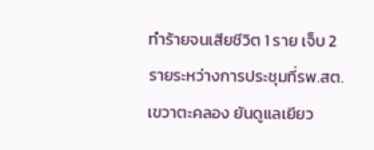ทำร้ายจนเสียชีวิต 1 ราย เจ็บ 2 รายระหว่างการประชุมที่รพ.สต.เขวาตะคลอง ยันดูแลเยียว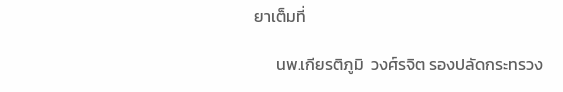ยาเต็มที่

      นพ.เกียรติภูมิ  วงศ์รจิต รองปลัดกระทรวง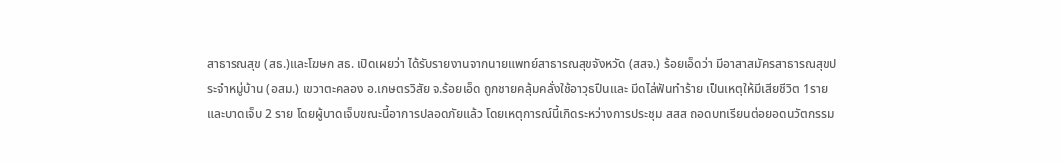สาธารณสุข (สธ.)และโฆษก สธ. เปิดเผยว่า ได้รับรายงานจากนายแพทย์สาธารณสุขจังหวัด (สสจ.) ร้อยเอ็ดว่า มีอาสาสมัครสาธารณสุขประจำหมู่บ้าน (อสม.) เขวาตะคลอง อ.เกษตรวิสัย จ.ร้อยเอ็ด ถูกชายคลุ้มคลั่งใช้อาวุธปืนและ มีดไล่ฟันทำร้าย เป็นเหตุให้มีเสียชีวิต 1ราย และบาดเจ็บ 2 ราย โดยผู้บาดเจ็บขณะนี้อาการปลอดภัยแล้ว โดยเหตุการณ์นี้เกิดระหว่างการประชุม สสส ถอดบทเรียนต่อยอดนวัตกรรม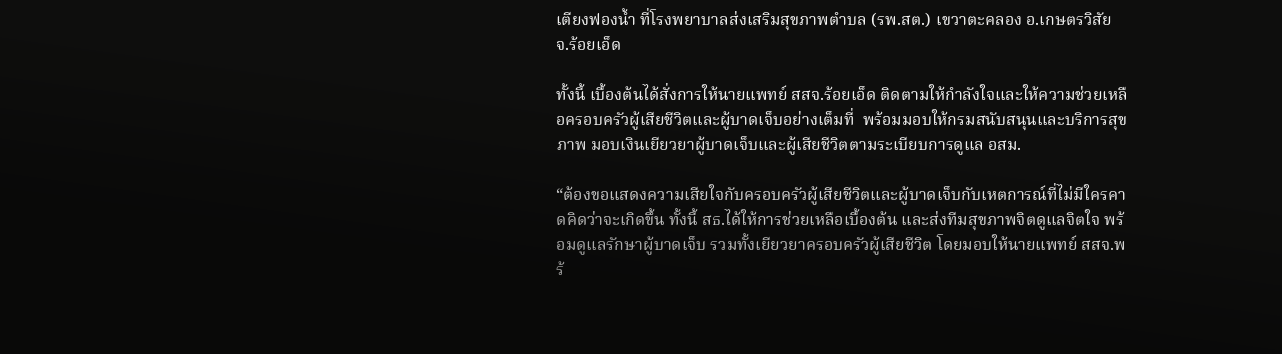เตียงฟองน้ำ ที่โรงพยาบาลส่งเสริมสุขภาพตำบล (รพ.สต.) เขวาตะคลอง อ.เกษตรวิสัย  จ.ร้อยเอ็ด

ทั้งนี้ เบื้องต้นได้สั่งการให้นายแพทย์ สสจ.ร้อยเอ็ด ติดตามให้กำลังใจและให้ความช่วยเหลือครอบครัวผู้เสียชีวิตและผู้บาดเจ็บอย่างเต็มที่  พร้อมมอบให้กรมสนับสนุนและบริการสุขภาพ มอบเงินเยียวยาผู้บาดเจ็บและผู้เสียชีวิตตามระเบียบการดูแล อสม.

“ต้องขอแสดงความเสียใจกับครอบครัวผู้เสียชีวิตและผู้บาดเจ็บกับเหตการณ์ที่ไม่มีใครคาดคิดว่าจะเกิดขึ้น ทั้งนี้ สธ.ได้ให้การช่วยเหลือเบื้องต้น และส่งทีมสุขภาพจิตดูแลจิตใจ พร้อมดูแลรักษาผู้บาดเจ็บ รวมทั้งเยียวยาครอบครัวผู้เสียชีวิต โดยมอบให้นายแพทย์ สสจ.พร้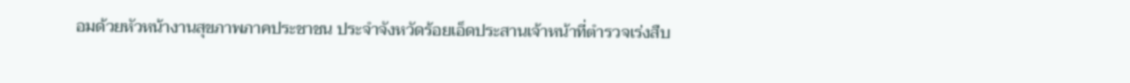อมด้วยหัวหน้างานสุขภาพภาคประชาชน ประจำจังหวัดร้อยเอ็ดประสานเจ้าหน้าที่ตำรวจเร่งสืบ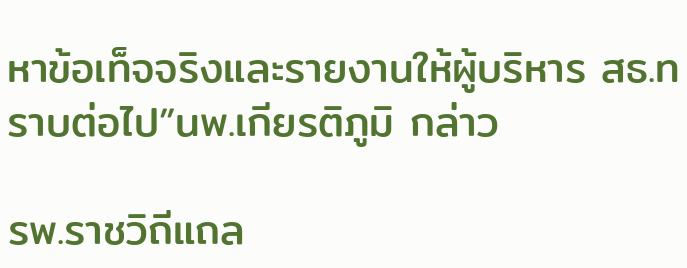หาข้อเท็จจริงและรายงานให้ผู้บริหาร สธ.ทราบต่อไป”นพ.เกียรติภูมิ กล่าว

รพ.ราชวิถีแถล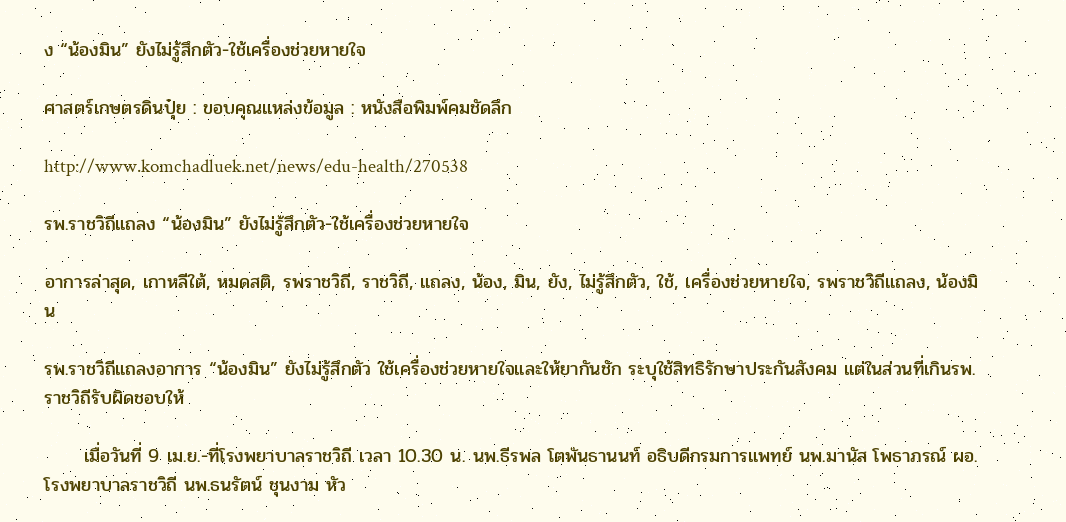ง “น้องมิน” ยังไม่รู้สึกตัว-ใช้เครื่องช่วยหายใจ

ศาสตร์เกษตรดินปุ๋ย : ขอบคุณแหล่งข้อมูล : หนังสือพิมพ์คมชัดลึก

http://www.komchadluek.net/news/edu-health/270538

รพ.ราชวิถีแถลง “น้องมิน” ยังไม่รู้สึกตัว-ใช้เครื่องช่วยหายใจ

อาการล่าสุด, เกาหลีใต้, หมดสติ, รพราชวิถี, ราชวิถี, แถลง, น้อง, มิน, ยัง, ไม่รู้สึกตัว, ใช้, เครื่องช่วยหายใจ, รพราชวิถีแถลง, น้องมิน

รพ.ราชวิถีแถลงอาการ “น้องมิน” ยังไม่รู้สึกตัว ใช้เครื่องช่วยหายใจและให้ยากันชัก ระบุใช้สิทธิรักษาประกันสังคม แต่ในส่วนที่เกินรพ.ราชวิถีรับผิดชอบให้

      เมื่อวันที่ 9 เม.ย.-ที่โรงพยาบาลราชวิถี เวลา 10.30 น. นพ.ธีรพล โตพันธานนท์ อธิบดีกรมการแพทย์ นพ.มานัส โพธาภรณ์ ผอ.โรงพยาบาลราชวิถี นพ.ธนรัตน์ ชุนงาม หัว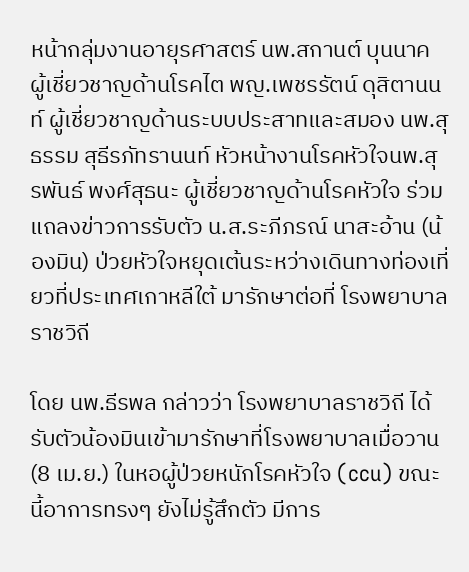หน้ากลุ่มงานอายุรศาสตร์ นพ.สกานต์ บุนนาค ผู้เชี่ยวชาญด้านโรคไต พญ.เพชรรัตน์ ดุสิตานนท์ ผู้เชี่ยวชาญด้านระบบประสาทและสมอง นพ.สุธรรม สุธีรภัทรานนท์ หัวหน้างานโรคหัวใจนพ.สุรพันธ์ พงศ์สุธนะ ผู้เชี่ยวชาญด้านโรคหัวใจ ร่วมแถลงข่าวการรับตัว น.ส.ระภีภรณ์ นาสะอ้าน (น้องมิน) ป่วยหัวใจหยุดเต้นระหว่างเดินทางท่องเที่ยวที่ประเทศเกาหลีใต้ มารักษาต่อที่ โรงพยาบาลราชวิถี

โดย นพ.ธีรพล กล่าวว่า โรงพยาบาลราชวิถี ได้รับตัวน้องมินเข้ามารักษาที่โรงพยาบาลเมื่อวาน (8 เม.ย.) ในหอผู้ป่วยหนักโรคหัวใจ (ccu) ขณะนี้อาการทรงๆ ยังไม่รู้สึกตัว มีการ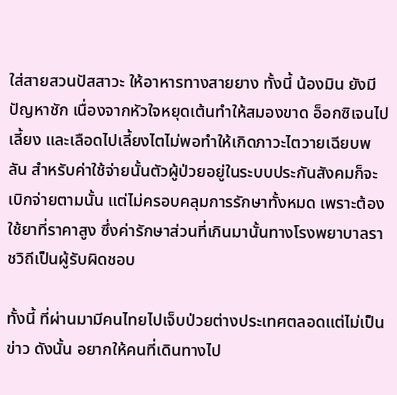ใส่สายสวนปัสสาวะ ให้อาหารทางสายยาง ทั้งนี้ น้องมิน ยังมีปัญหาชัก เนื่องจากหัวใจหยุดเต้นทำให้สมองขาด อ็อกซิเจนไปเลี้ยง และเลือดไปเลี้ยงไตไม่พอทำให้เกิดภาวะไตวายเฉียบพลัน สำหรับค่าใช้จ่ายนั้นตัวผู้ป่วยอยู่ในระบบประกันสังคมก็จะเบิกจ่ายตามนั้น แต่ไม่ครอบคลุมการรักษาทั้งหมด เพราะต้องใช้ยาที่ราคาสูง ซึ่งค่ารักษาส่วนที่เกินมานั้นทางโรงพยาบาลราชวิถีเป็นผู้รับผิดชอบ

ทั้งนี้ ที่ผ่านมามีคนไทยไปเจ็บป่วยต่างประเทศตลอดแต่ไม่เป็นข่าว ดังนั้น อยากให้คนที่เดินทางไป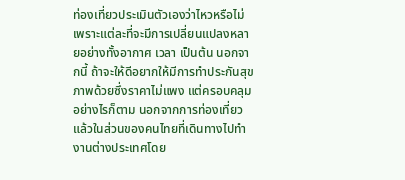ท่องเที่ยวประเมินตัวเองว่าไหวหรือไม่ เพราะแต่ละที่จะมีการเปลี่ยนแปลงหลายอย่างทั้งอากาศ เวลา เป็นต้น นอกจากนี้ ถ้าจะให้ดีอยากให้มีการทำประกันสุขภาพด้วยซึ่งราคาไม่แพง แต่ครอบคลุม อย่างไรก็ตาม นอกจากการท่องเที่ยวแล้วในส่วนของคนไทยที่เดินทางไปทำงานต่างประเทศโดย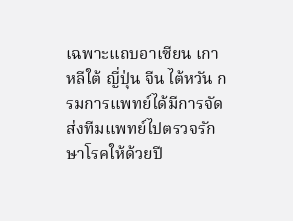เฉพาะแถบอาเซียน เกาหลีใต้ ญี่ปุ่น จีน ไต้หวัน กรมการแพทย์ได้มีการจัดส่งทีมแพทย์ไปตรวจรักษาโรคให้ด้วยปี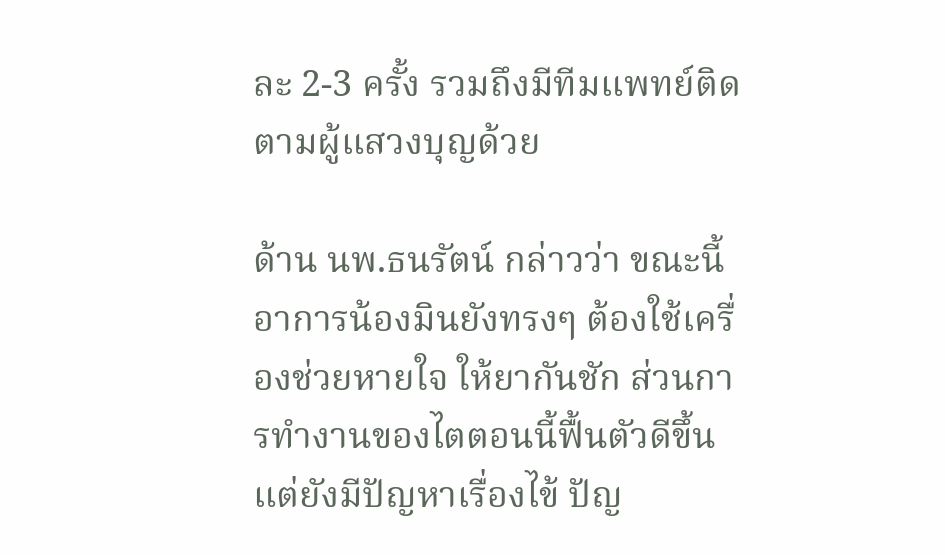ละ 2-3 ครั้ง รวมถึงมีทีมแพทย์ติดตามผู้แสวงบุญด้วย

ด้าน นพ.ธนรัตน์ กล่าวว่า ขณะนี้อาการน้องมินยังทรงๆ ต้องใช้เครื่องช่วยหายใจ ให้ยากันชัก ส่วนการทำงานของไตตอนนี้ฟื้นตัวดีขึ้น แต่ยังมีปัญหาเรื่องไข้ ปัญ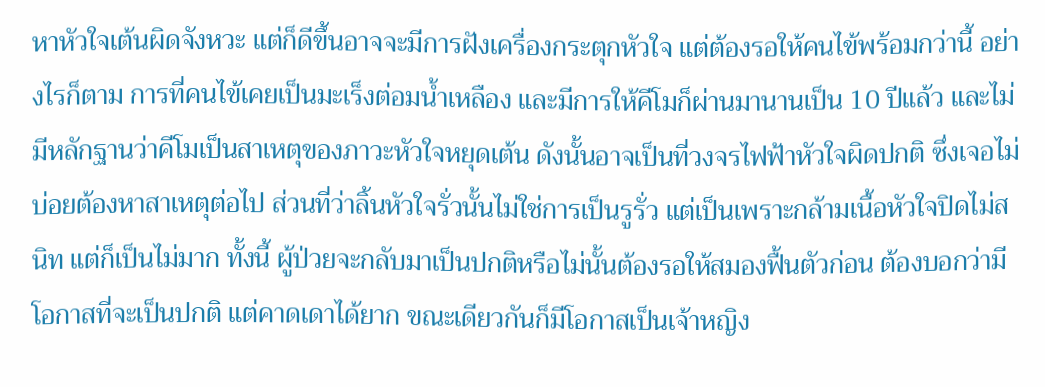หาหัวใจเต้นผิดจังหวะ แต่ก็ดีขึ้นอาจจะมีการฝังเครื่องกระตุกหัวใจ แต่ต้องรอให้คนไข้พร้อมกว่านี้ อย่างไรก็ตาม การที่คนไข้เคยเป็นมะเร็งต่อมน้ำเหลือง และมีการให้คีโมก็ผ่านมานานเป็น 10 ปีแล้ว และไม่มีหลักฐานว่าคีโมเป็นสาเหตุของภาวะหัวใจหยุดเต้น ดังนั้นอาจเป็นที่วงจรไฟฟ้าหัวใจผิดปกติ ซึ่งเจอไม่บ่อยต้องหาสาเหตุต่อไป ส่วนที่ว่าลิ้นหัวใจรั่วนั้นไม่ใช่การเป็นรูรั่ว แต่เป็นเพราะกล้ามเนื้อหัวใจปิดไม่สนิท แต่ก็เป็นไม่มาก ทั้งนี้ ผู้ป่วยจะกลับมาเป็นปกติหรือไม่นั้นต้องรอให้สมองฟื้นตัวก่อน ต้องบอกว่ามีโอกาสที่จะเป็นปกติ แต่คาดเดาได้ยาก ขณะเดียวกันก็มีโอกาสเป็นเจ้าหญิง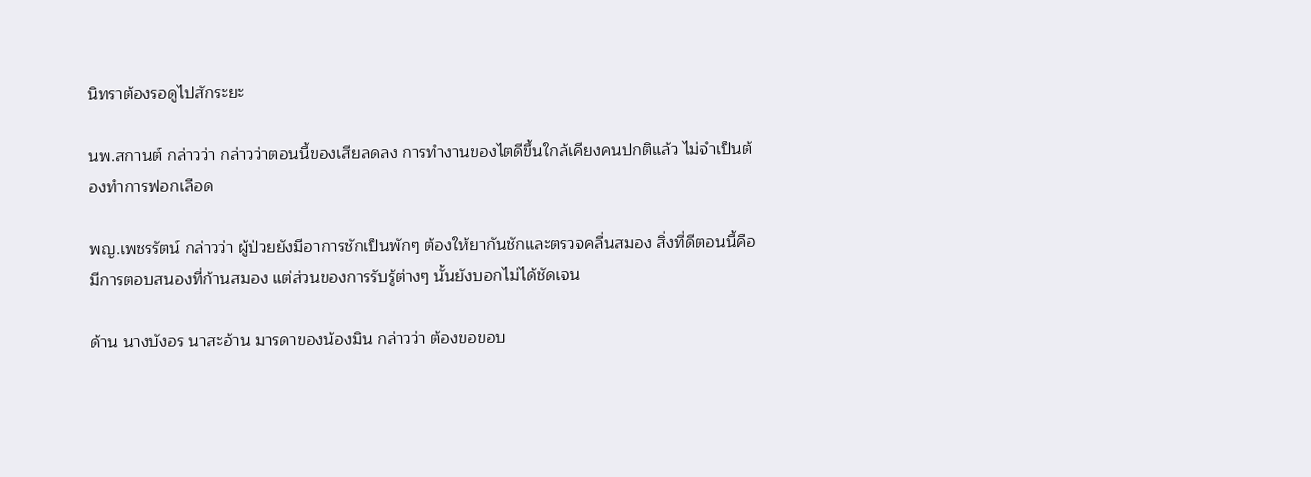นิทราต้องรอดูไปสักระยะ

นพ.สกานต์ กล่าวว่า กล่าวว่าตอนนี้ของเสียลดลง การทำงานของไตดีขึ้นใกล้เคียงคนปกติแล้ว ไม่จำเป็นต้องทำการฟอกเลือด

พญ.เพชรรัตน์ กล่าวว่า ผู้ป่วยยังมีอาการชักเป็นพักๆ ต้องให้ยากันชักและตรวจคลื่นสมอง สิ่งที่ดีตอนนี้คือมีการตอบสนองที่ก้านสมอง แต่ส่วนของการรับรู้ต่างๆ นั้นยังบอกไม่ได้ชัดเจน

ด้าน นางบังอร นาสะอ้าน มารดาของน้องมิน กล่าวว่า ต้องขอขอบ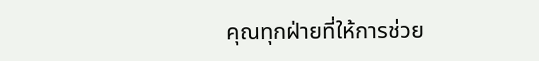คุณทุกฝ่ายที่ให้การช่วย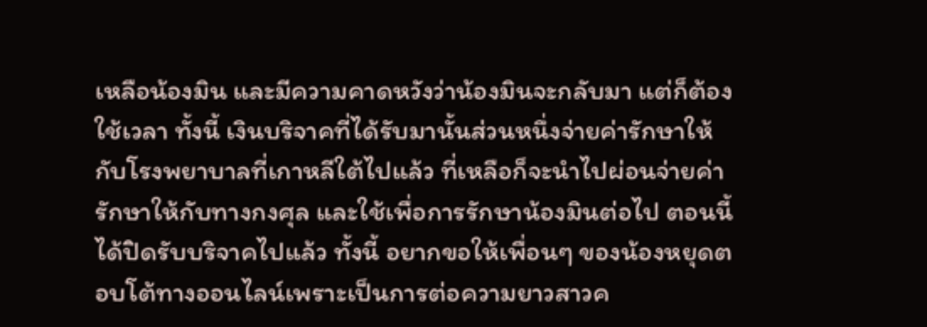เหลือน้องมิน และมีความคาดหวังว่าน้องมินจะกลับมา แต่ก็ต้องใช้เวลา ทั้งนี้ เงินบริจาคที่ได้รับมานั้นส่วนหนึ่งจ่ายค่ารักษาให้กับโรงพยาบาลที่เกาหลีใต้ไปแล้ว ที่เหลือก็จะนำไปผ่อนจ่ายค่ารักษาให้กับทางกงศุล และใช้เพื่อการรักษาน้องมินต่อไป ตอนนี้ได้ปิดรับบริจาคไปแล้ว ทั้งนี้ อยากขอให้เพื่อนๆ ของน้องหยุดตอบโต้ทางออนไลน์เพราะเป็นการต่อความยาวสาวค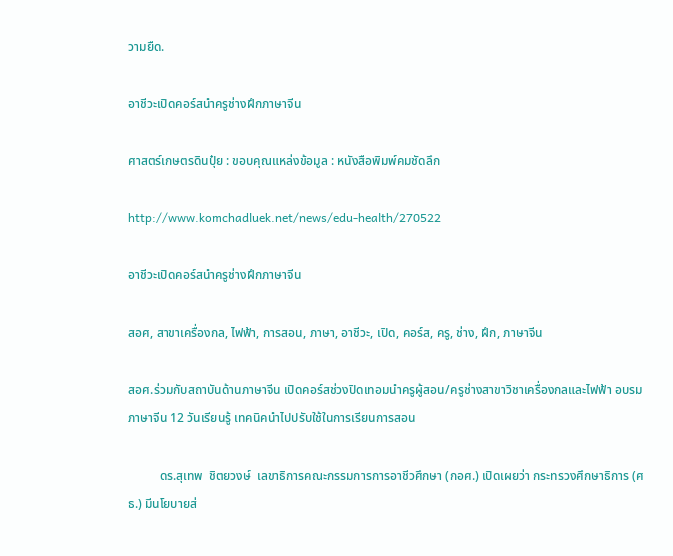วามยืด.

อาชีวะเปิดคอร์สนำครูช่างฝึกภาษาจีน

ศาสตร์เกษตรดินปุ๋ย : ขอบคุณแหล่งข้อมูล : หนังสือพิมพ์คมชัดลึก

http://www.komchadluek.net/news/edu-health/270522

อาชีวะเปิดคอร์สนำครูช่างฝึกภาษาจีน

สอศ, สาขาเครื่องกล, ไฟฟ้า, การสอน, ภาษา, อาชีวะ, เปิด, คอร์ส, ครู, ช่าง, ฝึก, ภาษาจีน

สอศ.ร่วมกับสถาบันด้านภาษาจีน เปิดคอร์สช่วงปิดเทอมนำครูผู้สอน/ครูช่างสาขาวิชาเครื่องกลและไฟฟ้า อบรมภาษาจีน 12 วันเรียนรู้ เทคนิคนำไปปรับใช้ในการเรียนการสอน

          ดร.สุเทพ  ชิตยวงษ์  เลขาธิการคณะกรรมการการอาชีวศึกษา (กอศ.) เปิดเผยว่า กระทรวงศึกษาธิการ (ศธ.) มีนโยบายส่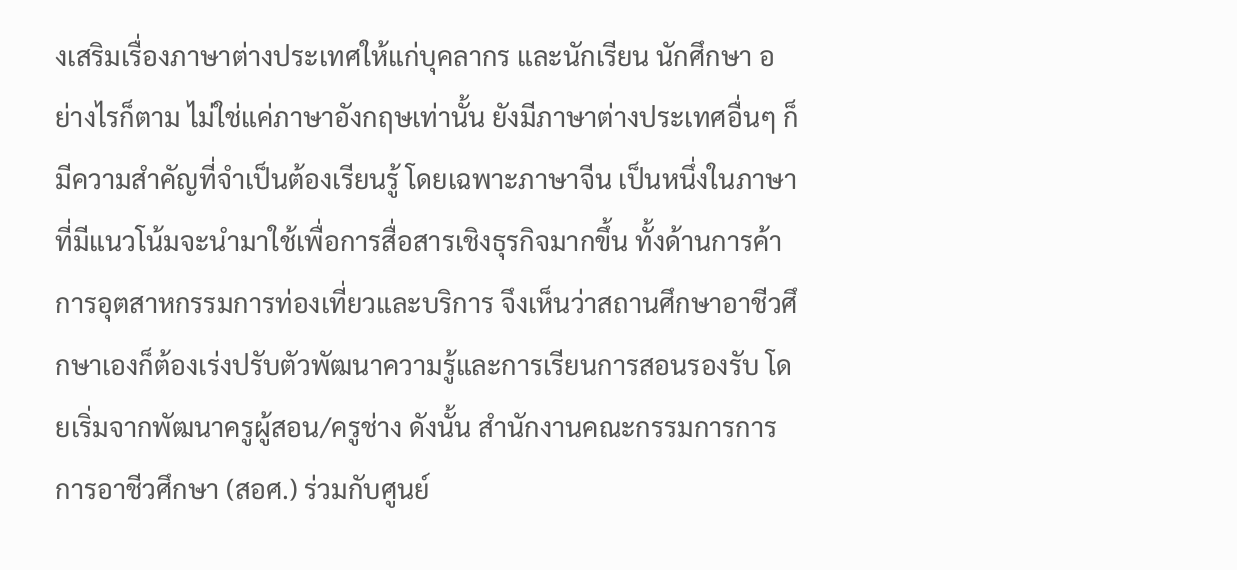งเสริมเรื่องภาษาต่างประเทศให้แก่บุคลากร และนักเรียน นักศึกษา อย่างไรก็ตาม ไม่ใช่แค่ภาษาอังกฤษเท่านั้น ยังมีภาษาต่างประเทศอื่นๆ ก็มีความสำคัญที่จำเป็นต้องเรียนรู้ โดยเฉพาะภาษาจีน เป็นหนึ่งในภาษาที่มีแนวโน้มจะนำมาใช้เพื่อการสื่อสารเชิงธุรกิจมากขึ้น ทั้งด้านการค้า การอุตสาหกรรมการท่องเที่ยวและบริการ จึงเห็นว่าสถานศึกษาอาชีวศึกษาเองก็ต้องเร่งปรับตัวพัฒนาความรู้และการเรียนการสอนรองรับ โดยเริ่มจากพัฒนาครูผู้สอน/ครูช่าง ดังนั้น สำนักงานคณะกรรมการการการอาชีวศึกษา (สอศ.) ร่วมกับศูนย์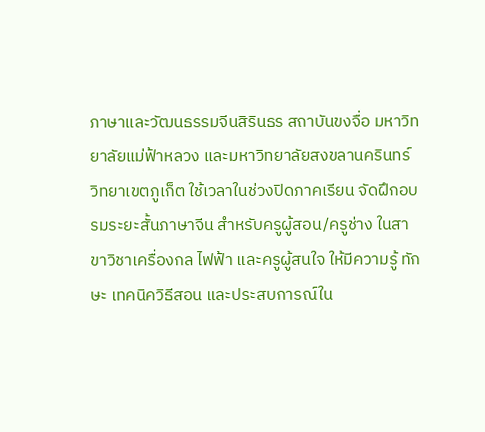ภาษาและวัฒนธรรมจีนสิรินธร สถาบันขงจื่อ มหาวิทยาลัยแม่ฟ้าหลวง และมหาวิทยาลัยสงขลานครินทร์ วิทยาเขตภูเก็ต ใช้เวลาในช่วงปิดภาคเรียน จัดฝึกอบรมระยะสั้นภาษาจีน สำหรับครูผู้สอน/ครูช่าง ในสาขาวิชาเครื่องกล ไฟฟ้า และครูผู้สนใจ ให้มีความรู้ ทักษะ เทคนิควิธีสอน และประสบการณ์ใน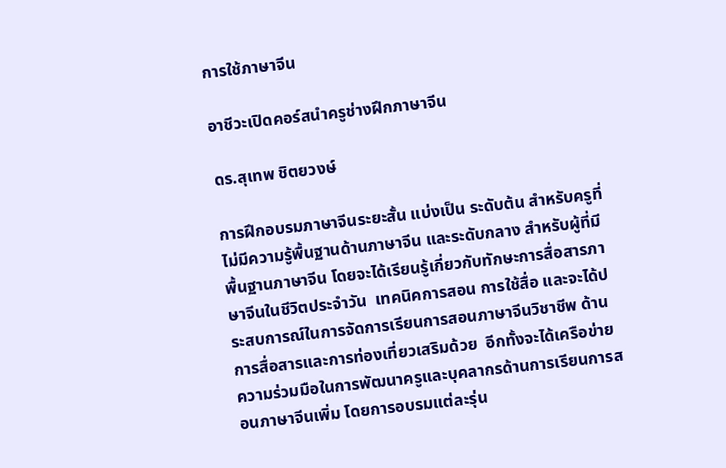การใช้ภาษาจีน

อาชีวะเปิดคอร์สนำครูช่างฝึกภาษาจีน

ดร.สุเทพ ชิตยวงษ์

การฝึกอบรมภาษาจีนระยะสั้น แบ่งเป็น ระดับต้น สำหรับครูที่ไม่มีความรู้พื้นฐานด้านภาษาจีน และระดับกลาง สำหรับผู้ที่มีพื้นฐานภาษาจีน โดยจะได้เรียนรู้เกี่ยวกับทักษะการสื่อสารภาษาจีนในชีวิตประจำวัน  เทคนิคการสอน การใช้สื่อ และจะได้ประสบการณ์ในการจัดการเรียนการสอนภาษาจีนวิชาชีพ ด้านการสื่อสารและการท่องเที่ยวเสริมด้วย  อีกทั้งจะได้เครือข่ายความร่วมมือในการพัฒนาครูและบุคลากรด้านการเรียนการสอนภาษาจีนเพิ่ม โดยการอบรมแต่ละรุ่น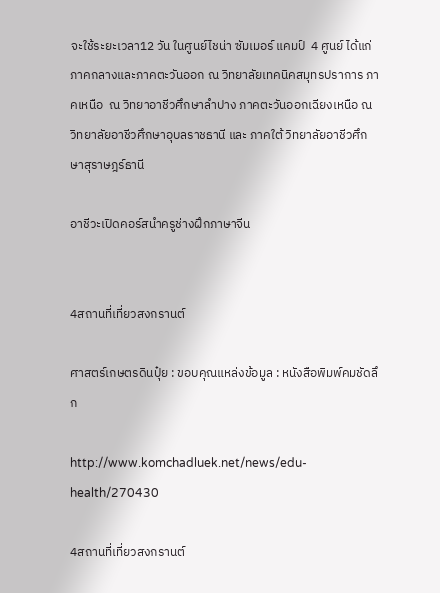จะใช้ระยะเวลา12 วัน ในศูนย์ไชน่า ซัมเมอร์ แคมป์  4 ศูนย์ ได้แก่ ภาคกลางและภาคตะวันออก ณ วิทยาลัยเทคนิคสมุทรปราการ ภาคเหนือ  ณ วิทยาอาชีวศึกษาลำปาง ภาคตะวันออกเฉียงเหนือ ณ วิทยาลัยอาชีวศึกษาอุบลราชธานี และ ภาคใต้ วิทยาลัยอาชีวศึกษาสุราษฎร์ธานี

อาชีวะเปิดคอร์สนำครูช่างฝึกภาษาจีน


4สถานที่เที่ยวสงกรานต์

ศาสตร์เกษตรดินปุ๋ย : ขอบคุณแหล่งข้อมูล : หนังสือพิมพ์คมชัดลึก

http://www.komchadluek.net/news/edu-health/270430

4สถานที่เที่ยวสงกรานต์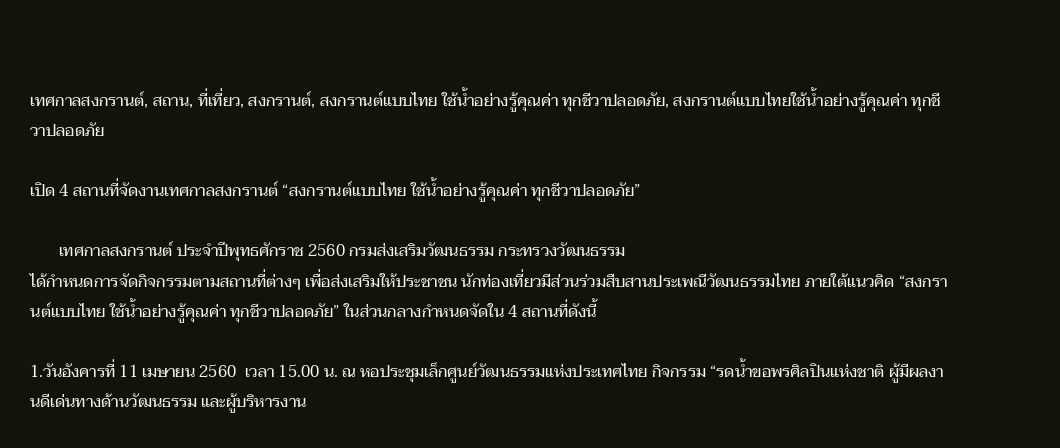เทศกาลสงกรานต์, สถาน, ที่เที่ยว, สงกรานต์, สงกรานต์แบบไทย ใช้น้ำอย่างรู้คุณค่า ทุกชีวาปลอดภัย, สงกรานต์แบบไทยใช้น้ำอย่างรู้คุณค่า ทุกชีวาปลอดภัย

เปิด 4 สถานที่จัดงานเทศกาลสงกรานต์ “สงกรานต์แบบไทย ใช้น้ำอย่างรู้คุณค่า ทุกชีวาปลอดภัย”

       เทศกาลสงกรานต์ ประจำปีพุทธศักราช 2560 กรมส่งเสริมวัฒนธรรม กระทรวงวัฒนธรรม
ได้กำหนดการจัดกิจกรรมตามสถานที่ต่างๆ เพื่อส่งเสริมให้ประชาชน นักท่องเที่ยวมีส่วนร่วมสืบสานประเพณีวัฒนธรรมไทย ภายใต้แนวคิด “สงกรานต์แบบไทย ใช้น้ำอย่างรู้คุณค่า ทุกชีวาปลอดภัย” ในส่วนกลางกำหนดจัดใน 4 สถานที่ดังนี้

1.วันอังคารที่ 11 เมษายน 2560  เวลา 15.00 น. ณ หอประชุมเล็กศูนย์วัฒนธรรมแห่งประเทศไทย กิจกรรม “รดน้ำขอพรศิลปินแห่งชาติ ผู้มีผลงานดีเด่นทางด้านวัฒนธรรม และผู้บริหารงาน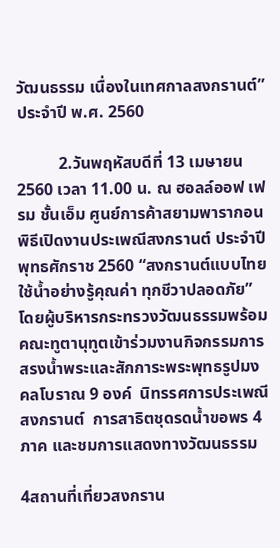วัฒนธรรม เนื่องในเทศกาลสงกรานต์” ประจำปี พ.ศ. 2560

          2.วันพฤหัสบดีที่ 13 เมษายน 2560 เวลา 11.00 น. ณ ฮอลล์ออฟ เฟรม ชั้นเอ็ม ศูนย์การค้าสยามพารากอน พิธีเปิดงานประเพณีสงกรานต์ ประจำปีพุทธศักราช 2560 “สงกรานต์แบบไทยใช้น้ำอย่างรู้คุณค่า ทุกชีวาปลอดภัย” โดยผู้บริหารกระทรวงวัฒนธรรมพร้อมคณะทูตานุทูตเข้าร่วมงานกิจกรรมการสรงน้ำพระและสักการะพระพุทธรูปมงคลโบราณ 9 องค์  นิทรรศการประเพณีสงกรานต์  การสาธิตชุดรดน้ำขอพร 4 ภาค และชมการแสดงทางวัฒนธรรม

4สถานที่เที่ยวสงกราน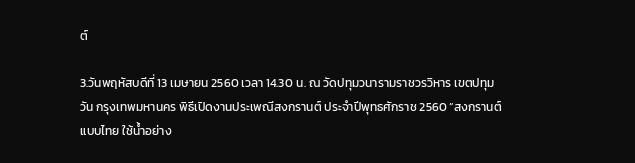ต์

3.วันพฤหัสบดีที่ 13 เมษายน 2560 เวลา 14.30 น. ณ วัดปทุมวนารามราชวรวิหาร เขตปทุมวัน กรุงเทพมหานคร พิธีเปิดงานประเพณีสงกรานต์ ประจำปีพุทธศักราช 2560 “สงกรานต์แบบไทย ใช้น้ำอย่าง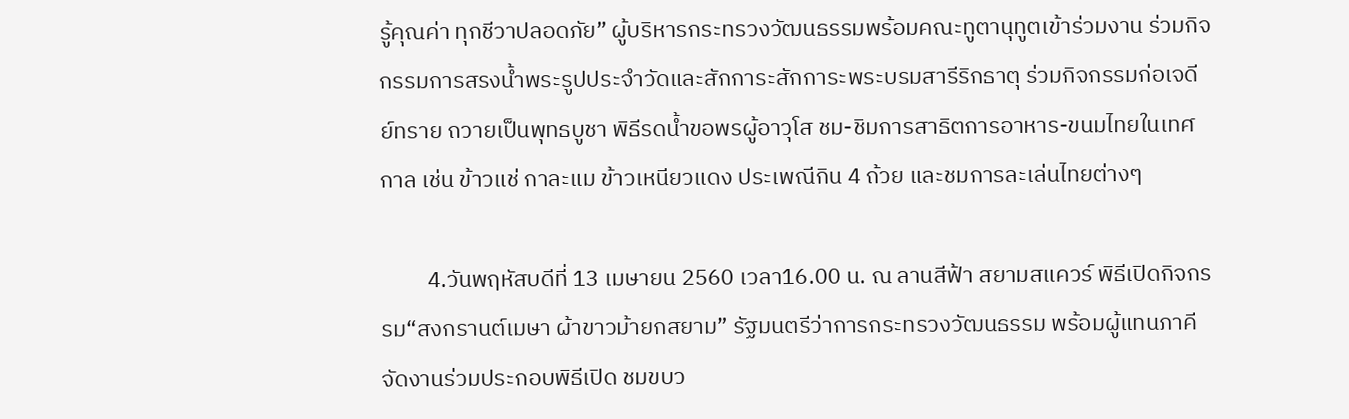รู้คุณค่า ทุกชีวาปลอดภัย” ผู้บริหารกระทรวงวัฒนธรรมพร้อมคณะทูตานุทูตเข้าร่วมงาน ร่วมกิจกรรมการสรงน้ำพระรูปประจำวัดและสักการะสักการะพระบรมสารีริกธาตุ ร่วมกิจกรรมก่อเจดีย์ทราย ถวายเป็นพุทธบูชา พิธีรดน้ำขอพรผู้อาวุโส ชม-ชิมการสาธิตการอาหาร-ขนมไทยในเทศกาล เช่น ข้าวแช่ กาละแม ข้าวเหนียวแดง ประเพณีกิน 4 ถ้วย และชมการละเล่นไทยต่างๆ

         4.วันพฤหัสบดีที่ 13 เมษายน 2560 เวลา16.00 น. ณ ลานสีฟ้า สยามสแควร์ พิธีเปิดกิจกรรม“สงกรานต์เมษา ผ้าขาวม้ายกสยาม” รัฐมนตรีว่าการกระทรวงวัฒนธรรม พร้อมผู้แทนภาคีจัดงานร่วมประกอบพิธีเปิด ชมขบว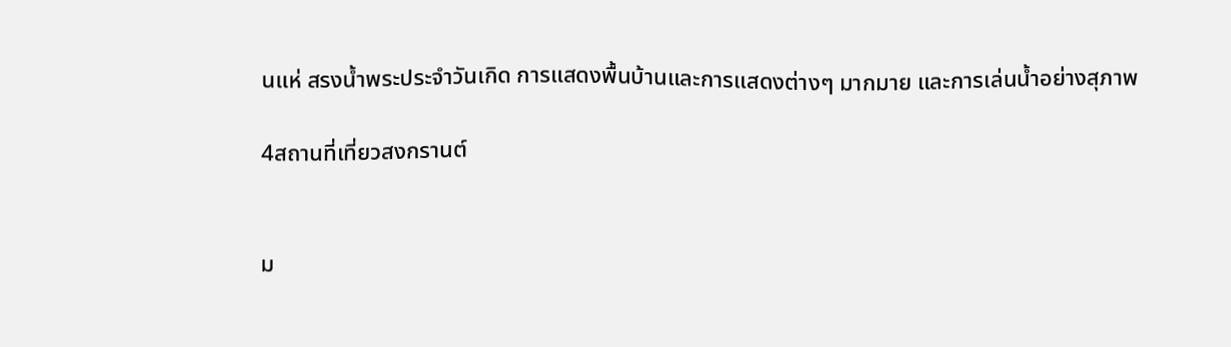นแห่ สรงน้ำพระประจำวันเกิด การแสดงพื้นบ้านและการแสดงต่างๆ มากมาย และการเล่นน้ำอย่างสุภาพ

4สถานที่เที่ยวสงกรานต์


ม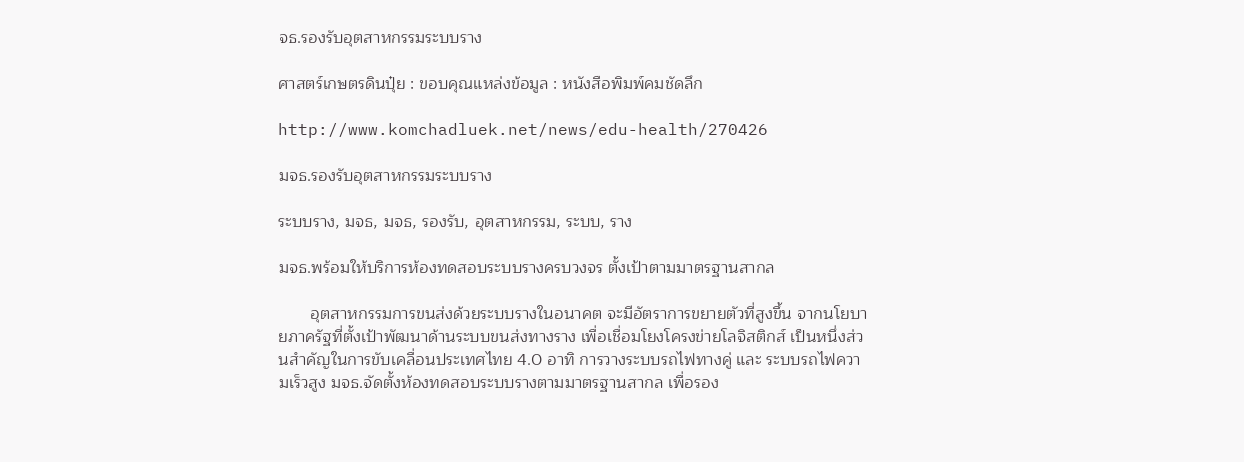จธ.รองรับอุตสาหกรรมระบบราง

ศาสตร์เกษตรดินปุ๋ย : ขอบคุณแหล่งข้อมูล : หนังสือพิมพ์คมชัดลึก

http://www.komchadluek.net/news/edu-health/270426

มจธ.รองรับอุตสาหกรรมระบบราง

ระบบราง, มจธ, มจธ, รองรับ, อุตสาหกรรม, ระบบ, ราง

มจธ.พร้อมให้บริการห้องทดสอบระบบรางครบวงจร ตั้งเป้าตามมาตรฐานสากล

       อุตสาหกรรมการขนส่งด้วยระบบรางในอนาคต จะมีอัตราการขยายตัวที่สูงขึ้น จากนโยบายภาครัฐที่ตั้งเป้าพัฒนาด้านระบบขนส่งทางราง เพื่อเชื่อมโยงโครงข่ายโลจิสติกส์ เป็นหนึ่งส่วนสำคัญในการขับเคลื่อนประเทศไทย 4.0 อาทิ การวางระบบรถไฟทางคู่ และ ระบบรถไฟความเร็วสูง มจธ.จัดตั้งห้องทดสอบระบบรางตามมาตรฐานสากล เพื่อรอง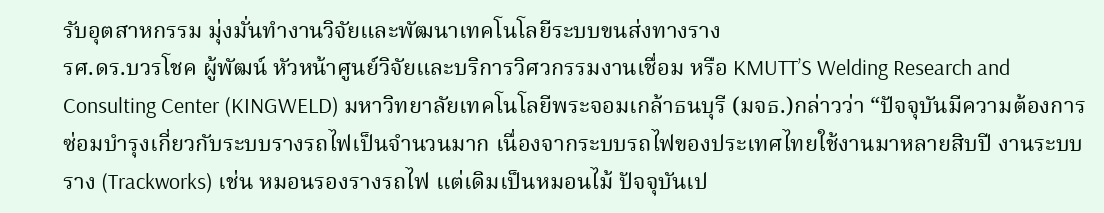รับอุตสาหกรรม มุ่งมั่นทำงานวิจัยและพัฒนาเทคโนโลยีระบบขนส่งทางราง
รศ.ดร.บวรโชค ผู้พัฒน์ หัวหน้าศูนย์วิจัยและบริการวิศวกรรมงานเชื่อม หรือ KMUTT’S Welding Research and Consulting Center (KINGWELD) มหาวิทยาลัยเทคโนโลยีพระจอมเกล้าธนบุรี (มจธ.)กล่าวว่า “ปัจจุบันมีความต้องการซ่อมบำรุงเกี่ยวกับระบบรางรถไฟเป็นจำนวนมาก เนื่องจากระบบรถไฟของประเทศไทยใช้งานมาหลายสิบปี งานระบบราง (Trackworks) เช่น หมอนรองรางรถไฟ แต่เดิมเป็นหมอนไม้ ปัจจุบันเป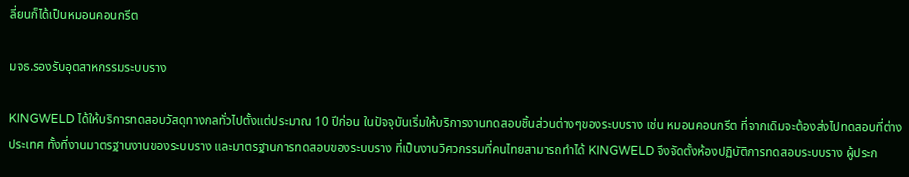ลี่ยนก็ได้เป็นหมอนคอนกรีต

มจธ.รองรับอุตสาหกรรมระบบราง

KINGWELD ได้ให้บริการทดสอบวัสดุทางกลทั่วไปตั้งแต่ประมาณ 10 ปีก่อน ในปัจจุบันเริ่มให้บริการงานทดสอบชิ้นส่วนต่างๆของระบบราง เช่น หมอนคอนกรีต ที่จากเดิมจะต้องส่งไปทดสอบที่ต่างประเทศ ทั้งที่งานมาตรฐานงานของระบบราง และมาตรฐานการทดสอบของระบบราง ที่เป็นงานวิศวกรรมที่คนไทยสามารถทำได้ KINGWELD จึงจัดตั้งห้องปฏิบัติการทดสอบระบบราง ผู้ประก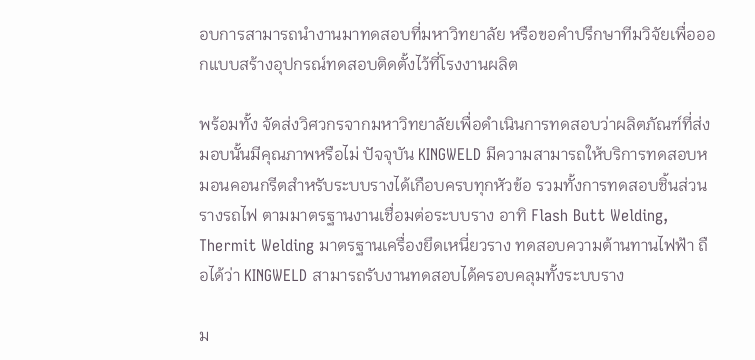อบการสามารถนำงานมาทดสอบที่มหาวิทยาลัย หรือขอคำปรึกษาทีมวิจัยเพื่อออกแบบสร้างอุปกรณ์ทดสอบติดตั้งไว้ที่โรงงานผลิต

พร้อมทั้ง จัดส่งวิศวกรจากมหาวิทยาลัยเพื่อดำเนินการทดสอบว่าผลิตภัณฑ์ที่ส่งมอบนั้นมีคุณภาพหรือไม่ ปัจจุบัน KINGWELD มีความสามารถให้บริการทดสอบหมอนคอนกรีตสำหรับระบบรางได้เกือบครบทุกหัวข้อ รวมทั้งการทดสอบชิ้นส่วนรางรถไฟ ตามมาตรฐานงานเชื่อมต่อระบบราง อาทิ Flash Butt Welding, Thermit Welding มาตรฐานเครื่องยึดเหนี่ยวราง ทดสอบความต้านทานไฟฟ้า ถือได้ว่า KINGWELD สามารถรับงานทดสอบได้ครอบคลุมทั้งระบบราง

ม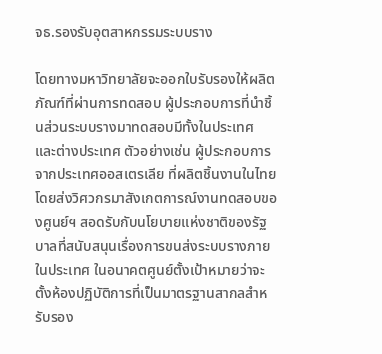จธ.รองรับอุตสาหกรรมระบบราง

โดยทางมหาวิทยาลัยจะออกใบรับรองให้ผลิตภัณฑ์ที่ผ่านการทดสอบ ผู้ประกอบการที่นำชิ้นส่วนระบบรางมาทดสอบมีทั้งในประเทศ และต่างประเทศ ตัวอย่างเช่น ผู้ประกอบการจากประเทศออสเตรเลีย ที่ผลิตชิ้นงานในไทย โดยส่งวิศวกรมาสังเกตการณ์งานทดสอบของศูนย์ฯ สอดรับกับนโยบายแห่งชาติของรัฐบาลที่สนับสนุนเรื่องการขนส่งระบบรางภายในประเทศ ในอนาคตศูนย์ตั้งเป้าหมายว่าจะตั้งห้องปฏิบัติการที่เป็นมาตรฐานสากลสำหรับรอง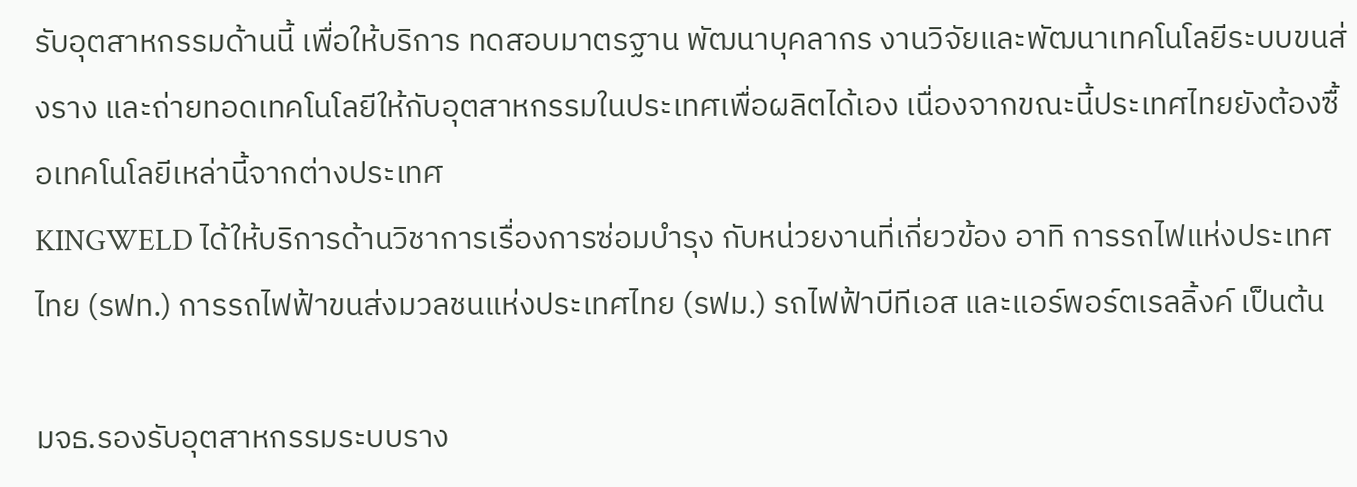รับอุตสาหกรรมด้านนี้ เพื่อให้บริการ ทดสอบมาตรฐาน พัฒนาบุคลากร งานวิจัยและพัฒนาเทคโนโลยีระบบขนส่งราง และถ่ายทอดเทคโนโลยีให้กับอุตสาหกรรมในประเทศเพื่อผลิตได้เอง เนื่องจากขณะนี้ประเทศไทยยังต้องซื้อเทคโนโลยีเหล่านี้จากต่างประเทศ
KINGWELD ได้ให้บริการด้านวิชาการเรื่องการซ่อมบำรุง กับหน่วยงานที่เกี่ยวข้อง อาทิ การรถไฟแห่งประเทศไทย (รฟท.) การรถไฟฟ้าขนส่งมวลชนแห่งประเทศไทย (รฟม.) รถไฟฟ้าบีทีเอส และแอร์พอร์ตเรลลิ้งค์ เป็นต้น

มจธ.รองรับอุตสาหกรรมระบบราง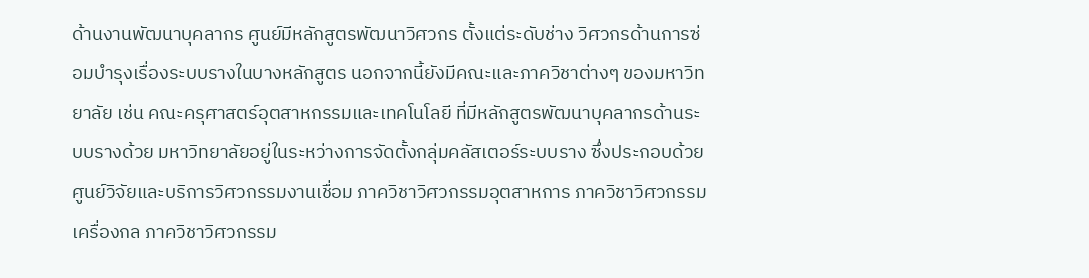ด้านงานพัฒนาบุคลากร ศูนย์มีหลักสูตรพัฒนาวิศวกร ตั้งแต่ระดับช่าง วิศวกรด้านการซ่อมบำรุงเรื่องระบบรางในบางหลักสูตร นอกจากนี้ยังมีคณะและภาควิชาต่างๆ ของมหาวิทยาลัย เช่น คณะครุศาสตร์อุตสาหกรรมและเทคโนโลยี ที่มีหลักสูตรพัฒนาบุคลากรด้านระบบรางด้วย มหาวิทยาลัยอยู่ในระหว่างการจัดตั้งกลุ่มคลัสเตอร์ระบบราง ซึ่งประกอบด้วย ศูนย์วิจัยและบริการวิศวกรรมงานเชื่อม ภาควิชาวิศวกรรมอุตสาหการ ภาควิชาวิศวกรรมเครื่องกล ภาควิชาวิศวกรรม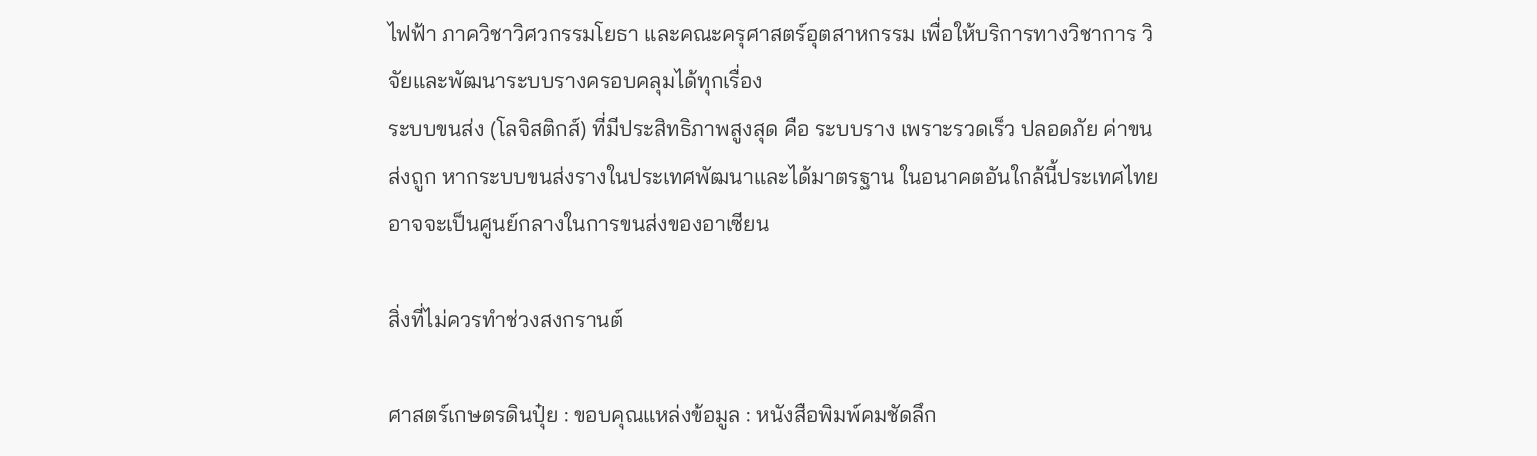ไฟฟ้า ภาควิชาวิศวกรรมโยธา และคณะครุศาสตร์อุตสาหกรรม เพื่อให้บริการทางวิชาการ วิจัยและพัฒนาระบบรางครอบคลุมได้ทุกเรื่อง
ระบบขนส่ง (โลจิสติกส์) ที่มีประสิทธิภาพสูงสุด คือ ระบบราง เพราะรวดเร็ว ปลอดภัย ค่าขนส่งถูก หากระบบขนส่งรางในประเทศพัฒนาและได้มาตรฐาน ในอนาคตอันใกล้นี้ประเทศไทยอาจจะเป็นศูนย์กลางในการขนส่งของอาเซียน

สิ่งที่ไม่ควรทำช่วงสงกรานต์

ศาสตร์เกษตรดินปุ๋ย : ขอบคุณแหล่งข้อมูล : หนังสือพิมพ์คมชัดลึก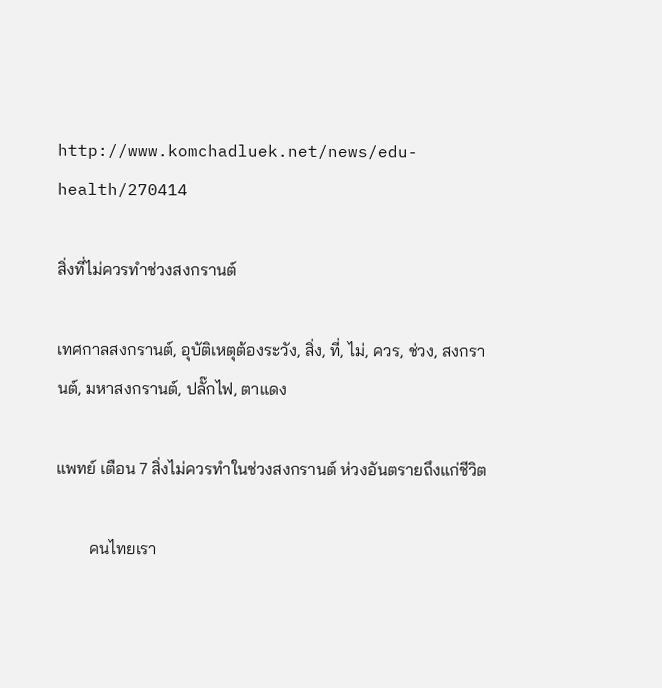http://www.komchadluek.net/news/edu-health/270414

สิ่งที่ไม่ควรทำช่วงสงกรานต์

เทศกาลสงกรานต์, อุบัติเหตุต้องระวัง, สิ่ง, ที่, ไม่, ควร, ช่วง, สงกรานต์, มหาสงกรานต์, ปลั๊กไฟ, ตาแดง

แพทย์ เตือน 7 สิ่งไม่ควรทำในช่วงสงกรานต์ ห่วงอันตรายถึงแก่ชีวิต

        คนไทยเรา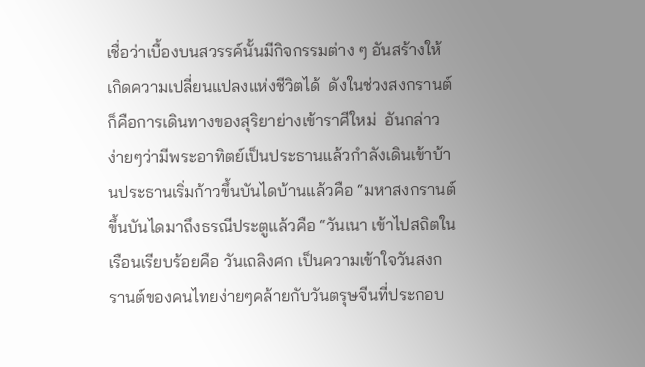เชื่อว่าเบื้องบนสวรรค์นั้นมีกิจกรรมต่าง ๆ อันสร้างให้เกิดความเปลี่ยนแปลงแห่งชีวิตได้  ดังในช่วงสงกรานต์ก็คือการเดินทางของสุริยาย่างเข้าราศีใหม่  อันกล่าวง่ายๆว่ามีพระอาทิตย์เป็นประธานแล้วกำลังเดินเข้าบ้านประธานเริ่มก้าวขึ้นบันไดบ้านแล้วคือ “มหาสงกรานต์ ขึ้นบันไดมาถึงธรณีประตูแล้วคือ “วันเนา เข้าไปสถิตในเรือนเรียบร้อยคือ วันเถลิงศก เป็นความเข้าใจวันสงกรานต์ของคนไทยง่ายๆคล้ายกับวันตรุษจีนที่ประกอบ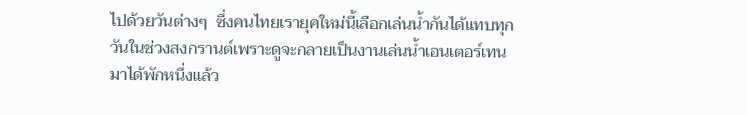ไปด้วยวันต่างๆ  ซึ่งคนไทยเรายุคใหม่นี้เลือกเล่นน้ำกันได้แทบทุกวันในช่วงสงกรานต์เพราะดูจะกลายเป็นงานเล่นน้ำเอนเตอร์เทนมาได้พักหนึ่งแล้ว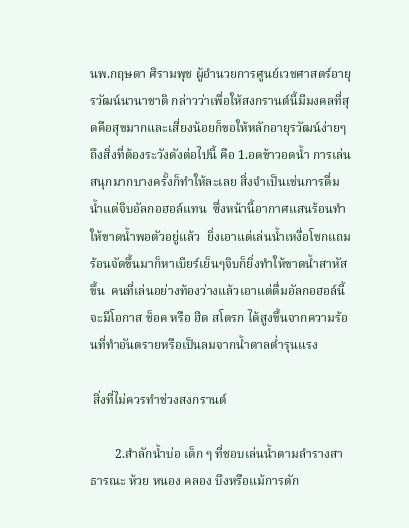นพ.กฤษดา ศิรามพุช ผู้อำนวยการศูนย์เวชศาสตร์อายุรวัฒน์นานาชาติ กล่าวว่าเพื่อให้สงกรานต์นี้มีมงคลที่สุดคือสุขมากและเสี่ยงน้อยก็ขอให้หลักอายุรวัฒน์ง่ายๆถึงสิ่งที่ต้องระวังดังต่อไปนี้ คือ 1.อดข้าวอดน้ำ การเล่นสนุกมากบางครั้งก็ทำให้ละเลย สิ่งจำเป็นเช่นการดื่มน้ำแต่จิบอัลกอฮอล์แทน  ซึ่งหน้านี้อากาศแสนร้อนทำให้ขาดน้ำพอตัวอยู่แล้ว  ยิ่งเอาแต่เล่นน้ำเหงื่อโชกแถมร้อนจัดขึ้นมาก็หาเบียร์เย็นๆจิบก็ยิ่งทำให้ขาดน้ำสาหัสขึ้น  คนที่เล่นอย่างท้องว่างแล้วเอาแต่ดื่มอัลกอฮอล์นี้จะมีโอกาส ช็อค หรือ ฮีด สโตรก ได้สูงขึ้นจากความร้อนที่ทำอันตรายหรือเป็นลมจากน้ำตาลต่ำรุนแรง

 สิ่งที่ไม่ควรทำช่วงสงกรานต์

        2.สำลักน้ำบ่อ เด็ก ๆ ที่ชอบเล่นน้ำตามลำรางสาธารณะ ห้วย หนอง คลอง บึงหรือแม้การตัก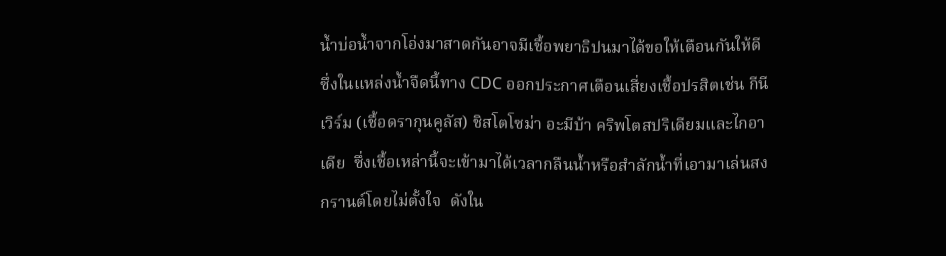น้ำบ่อน้ำจากโอ่งมาสาดกันอาจมีเชื้อพยาธิปนมาได้ขอให้เตือนกันให้ดี  ซึ่งในแหล่งน้ำจืดนี้ทาง CDC ออกประกาศเตือนเสี่ยงเชื้อปรสิตเช่น กีนีเวิร์ม (เชื้อดรากุนคูลัส) ชิสโตโซม่า อะมีบ้า คริพโตสปริเดียมและไกอาเดีย  ซึ่งเชื้อเหล่านี้จะเข้ามาได้เวลากลืนน้ำหรือสำลักน้ำที่เอามาเล่นสงกรานต์โดยไม่ตั้งใจ  ดังใน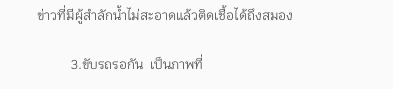ข่าวที่มีผู้สำลักน้ำไม่สะอาดแล้วติดเชื้อได้ถึงสมอง

          3.ขับรถรอกัน  เป็นภาพที่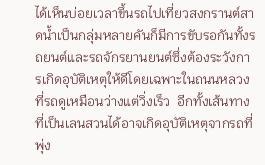ได้เห็นบ่อยเวลาขึ้นรถไปเที่ยวสงกรานต์สาดน้ำเป็นกลุ่มหลายคันก็มีการขับรอกันทั้งรถยนต์และรถจักรยานยนต์ซึ่งต้องระวังการเกิดอุบัติเหตุให้ดีโดยเฉพาะในถนนหลวงที่รถดูเหมือนว่างแต่วิ่งเร็ว  อีกทั้งเส้นทางที่เป็นเลนสวนได้อาจเกิดอุบัติเหตุจากรถที่พุ่ง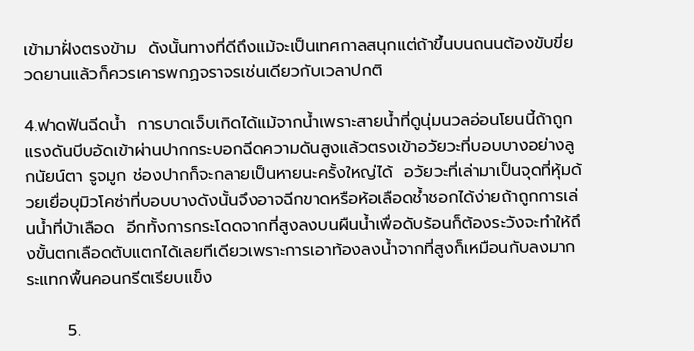เข้ามาฝั่งตรงข้าม  ดังนั้นทางที่ดีถึงแม้จะเป็นเทศกาลสนุกแต่ถ้าขึ้นบนถนนต้องขับขี่ยวดยานแล้วก็ควรเคารพกฏจราจรเช่นเดียวกับเวลาปกติ

4.ฟาดฟันฉีดน้ำ  การบาดเจ็บเกิดได้แม้จากน้ำเพราะสายน้ำที่ดูนุ่มนวลอ่อนโยนนี้ถ้าถูกแรงดันบีบอัดเข้าผ่านปากกระบอกฉีดความดันสูงแล้วตรงเข้าอวัยวะที่บอบบางอย่างลูกนัยน์ตา รูจมูก ช่องปากก็จะกลายเป็นหายนะครั้งใหญ่ได้  อวัยวะที่เล่ามาเป็นจุดที่หุ้มด้วยเยื่อบุมิวโคซ่าที่บอบบางดังนั้นจึงอาจฉีกขาดหรือห้อเลือดช้ำชอกได้ง่ายถ้าถูกการเล่นน้ำที่บ้าเลือด  อีกทั้งการกระโดดจากที่สูงลงบนผืนน้ำเพื่อดับร้อนก็ต้องระวังจะทำให้ถึงขั้นตกเลือดตับแตกได้เลยทีเดียวเพราะการเอาท้องลงน้ำจากที่สูงก็เหมือนกับลงมากระแทกพื้นคอนกรีตเรียบแข็ง

       5.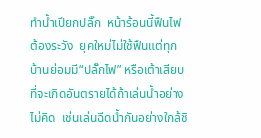ทำน้ำเปียกปลั๊ก  หน้าร้อนนี้ฟืนไฟต้องระวัง  ยุคใหม่ไม่ใช้ฟืนแต่ทุกบ้านย่อมมี“ปลั๊กไฟ” หรือเต้าเสียบที่จะเกิดอันตรายได้ถ้าเล่นน้ำอย่างไม่คิด  เช่นเล่นฉีดน้ำกันอย่างใกล้ชิ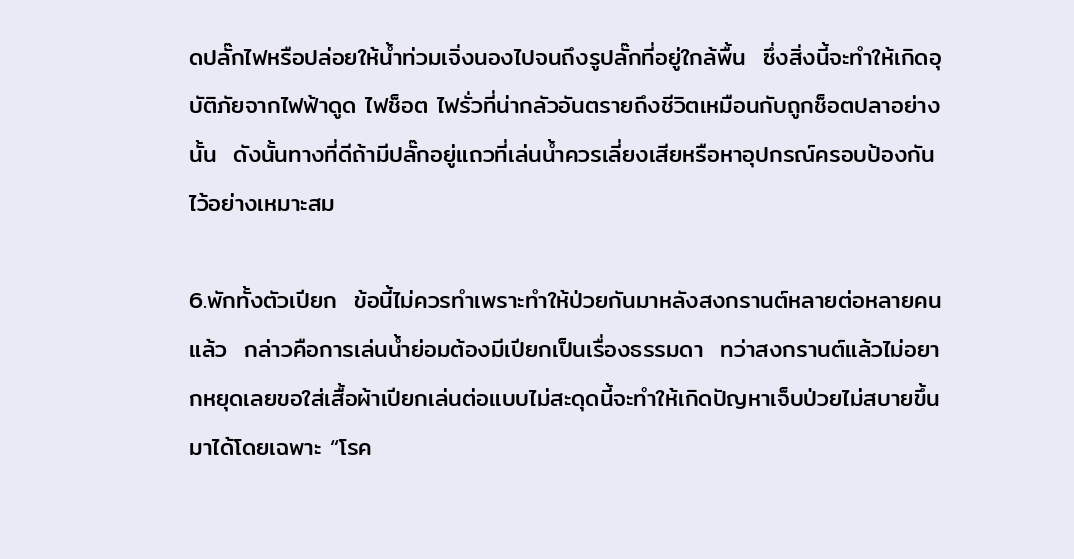ดปลั๊กไฟหรือปล่อยให้น้ำท่วมเจิ่งนองไปจนถึงรูปลั๊กที่อยู่ใกล้พื้น  ซึ่งสิ่งนี้จะทำให้เกิดอุบัติภัยจากไฟฟ้าดูด ไฟช็อต ไฟรั่วที่น่ากลัวอันตรายถึงชีวิตเหมือนกับถูกช็อตปลาอย่างนั้น  ดังนั้นทางที่ดีถ้ามีปลั๊กอยู่แถวที่เล่นน้ำควรเลี่ยงเสียหรือหาอุปกรณ์ครอบป้องกันไว้อย่างเหมาะสม

6.พักทั้งตัวเปียก  ข้อนี้ไม่ควรทำเพราะทำให้ป่วยกันมาหลังสงกรานต์หลายต่อหลายคนแล้ว  กล่าวคือการเล่นน้ำย่อมต้องมีเปียกเป็นเรื่องธรรมดา  ทว่าสงกรานต์แล้วไม่อยากหยุดเลยขอใส่เสื้อผ้าเปียกเล่นต่อแบบไม่สะดุดนี้จะทำให้เกิดปัญหาเจ็บป่วยไม่สบายขึ้นมาได้โดยเฉพาะ “โรค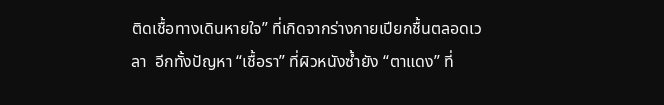ติดเชื้อทางเดินหายใจ” ที่เกิดจากร่างกายเปียกชื้นตลอดเวลา  อีกทั้งปัญหา “เชื้อรา” ที่ผิวหนังซ้ำยัง “ตาแดง” ที่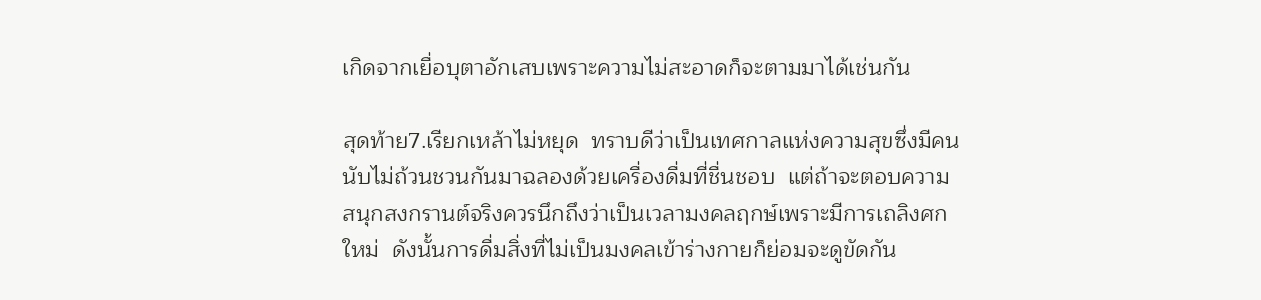เกิดจากเยื่อบุตาอักเสบเพราะความไม่สะอาดก็จะตามมาได้เช่นกัน

สุดท้าย7.เรียกเหล้าไม่หยุด  ทราบดีว่าเป็นเทศกาลแห่งความสุขซึ่งมีคนนับไม่ถ้วนชวนกันมาฉลองด้วยเครื่องดื่มที่ชื่นชอบ  แต่ถ้าจะตอบความสนุกสงกรานต์จริงควรนึกถึงว่าเป็นเวลามงคลฤกษ์เพราะมีการเถลิงศกใหม่  ดังนั้นการดื่มสิ่งที่ไม่เป็นมงคลเข้าร่างกายก็ย่อมจะดูขัดกัน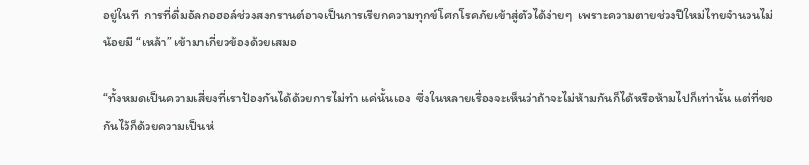อยู่ในที  การที่ดื่มอัลกอฮอล์ช่วงสงกรานต์อาจเป็นการเรียกความทุกข์โศกโรคภัยเข้าสู่ตัวได้ง่ายๆ  เพราะความตายช่วงปีใหม่ไทยจำนวนไม่น้อยมี “เหล้า” เข้ามาเกี่ยวข้องด้วยเสมอ

“ทั้งหมดเป็นความเสี่ยงที่เราป้องกันได้ด้วยการไม่ทำ แค่นั้นเอง  ซึ่งในหลายเรื่องจะเห็นว่าถ้าจะไม่ห้ามกันก็ได้หรือห้ามไปก็เท่านั้น แต่ที่ขอกันไว้ก็ด้วยความเป็นห่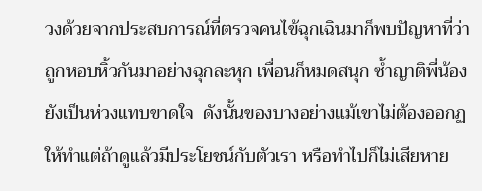วงด้วยจากประสบการณ์ที่ตรวจคนไข้ฉุกเฉินมาก็พบปัญหาที่ว่าถูกหอบหิ้วกันมาอย่างฉุกละหุก เพื่อนก็หมดสนุก ซ้ำญาติพี่น้องยังเป็นห่วงแทบขาดใจ  ดังนั้นของบางอย่างแม้เขาไม่ต้องออกฏให้ทำแต่ถ้าดูแล้วมีประโยชน์กับตัวเรา หรือทำไปก็ไม่เสียหาย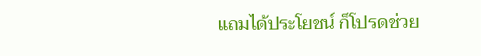แถมได้ประโยชน์ ก็โปรดช่วย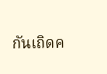กันเถิดค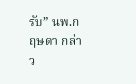รับ” นพ.กฤษดา กล่าว